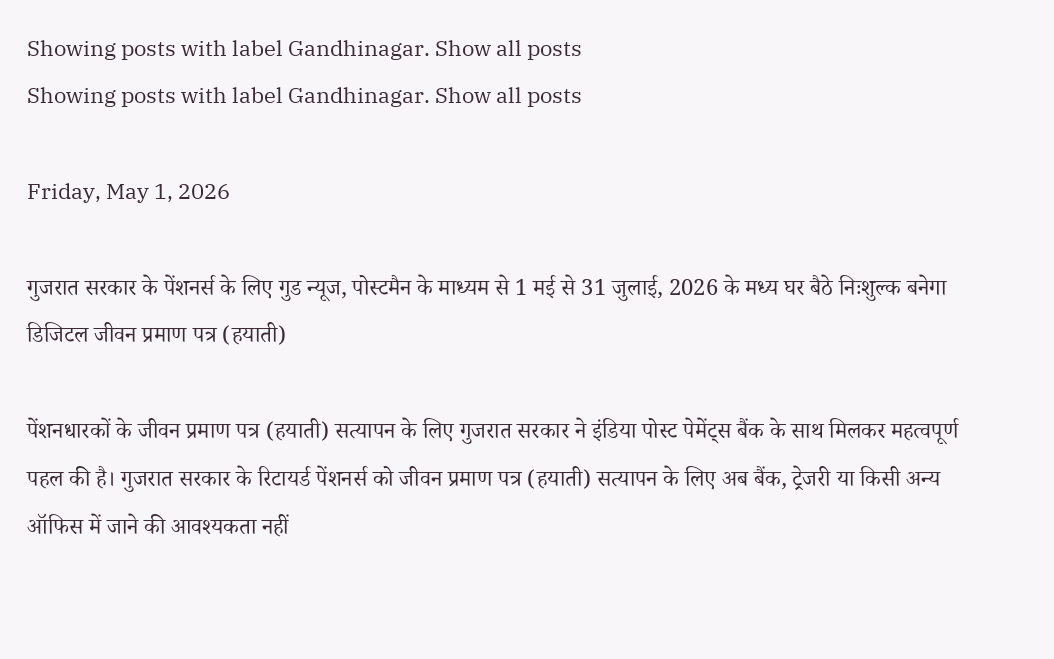Showing posts with label Gandhinagar. Show all posts
Showing posts with label Gandhinagar. Show all posts

Friday, May 1, 2026

गुजरात सरकार के पेंशनर्स के लिए गुड न्यूज, पोस्टमैन के माध्यम से 1 मई से 31 जुलाई, 2026 के मध्य घर बैठे निःशुल्क बनेगा डिजिटल जीवन प्रमाण पत्र (हयाती)

पेंशनधारकों के जीवन प्रमाण पत्र (हयाती) सत्यापन के लिए गुजरात सरकार ने इंडिया पोस्ट पेमेंट्स बैंक के साथ मिलकर महत्वपूर्ण पहल की है। गुजरात सरकार के रिटायर्ड पेंशनर्स को जीवन प्रमाण पत्र (हयाती) सत्यापन के लिए अब बैंक, ट्रेजरी या किसी अन्य ऑफिस में जाने की आवश्यकता नहीं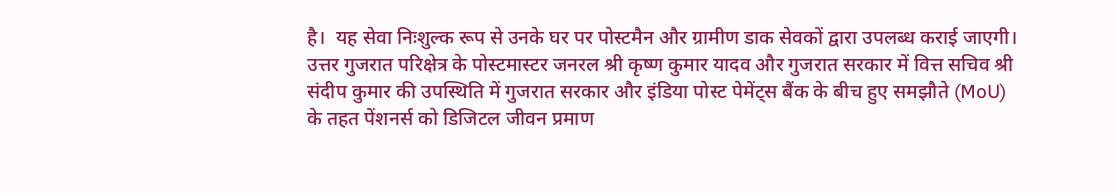है।  यह सेवा निःशुल्क रूप से उनके घर पर पोस्टमैन और ग्रामीण डाक सेवकों द्वारा उपलब्ध कराई जाएगी। उत्तर गुजरात परिक्षेत्र के पोस्टमास्टर जनरल श्री कृष्ण कुमार यादव और गुजरात सरकार में वित्त सचिव श्री संदीप कुमार की उपस्थिति में गुजरात सरकार और इंडिया पोस्ट पेमेंट्स बैंक के बीच हुए समझौते (MoU) के तहत पेंशनर्स को डिजिटल जीवन प्रमाण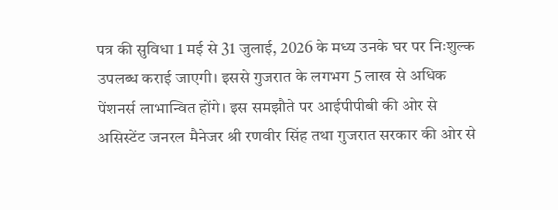पत्र की सुविधा 1 मई से 31 जुलाई, 2026 के मध्य उनके घर पर निःशुल्क उपलब्ध कराई जाएगी। इससे गुजरात के लगभग 5 लाख से अधिक पेंशनर्स लाभान्वित होंगे। इस समझौते पर आईपीपीबी की ओर से असिस्टेंट जनरल मैनेजर श्री रणवीर सिंह तथा गुजरात सरकार की ओर से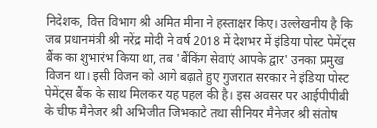निदेशक, वित्त विभाग श्री अमित मीना ने हस्ताक्षर किए। उल्लेखनीय है कि जब प्रधानमंत्री श्री नरेंद्र मोदी ने वर्ष 2018 में देशभर में इंडिया पोस्ट पेमेंट्स बैंक का शुभारंभ किया था, तब 'बैंकिंग सेवाएं आपके द्वार' उनका प्रमुख विजन था। इसी विजन को आगे बढ़ाते हुए गुजरात सरकार ने इंडिया पोस्ट पेमेंट्स बैंक के साथ मिलकर यह पहल की है। इस अवसर पर आईपीपीबी के चीफ मैनेजर श्री अभिजीत जिभकाटे तथा सीनियर मैनेजर श्री संतोष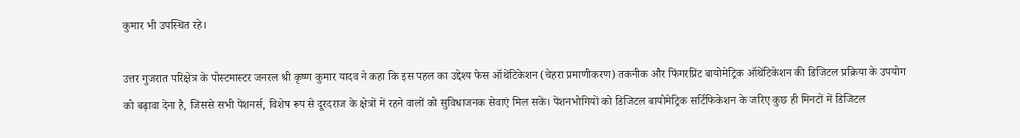कुमार भी उपस्थित रहे।

उत्तर गुजरात परिक्षेत्र के पोस्टमास्टर जनरल श्री कृष्ण कुमार यादव ने कहा कि इस पहल का उद्देश्य फेस ऑथेंटिकेशन (चेहरा प्रमाणीकरण) तकनीक और फिंगरप्रिंट बायोमेट्रिक ऑथेंटिकेशन की डिजिटल प्रक्रिया के उपयोग को बढ़ावा देना है, जिससे सभी पेंशनर्स, विशेष रूप से दूरदराज के क्षेत्रों में रहने वालों को सुविधाजनक सेवाएं मिल सकें। पेंशनभोगियों को डिजिटल बायोमेट्रिक सर्टिफिकेशन के जरिए कुछ ही मिनटों में डिजिटल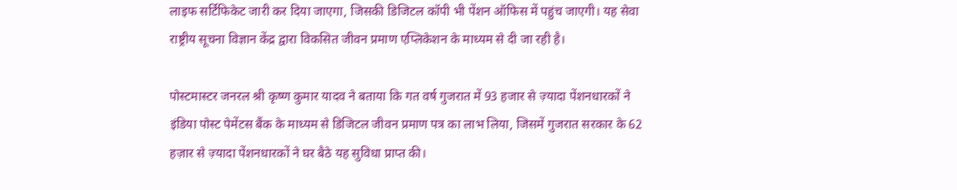लाइफ सर्टिफिकेट जारी कर दिया जाएगा, जिसकी डिजिटल कॉपी भी पेंशन ऑफिस में पहुंच जाएगी। यह सेवा राष्ट्रीय सूचना विज्ञान केंद्र द्वारा विकसित जीवन प्रमाण एप्लिकेशन के माध्यम से दी जा रही है।

पोस्टमास्टर जनरल श्री कृष्ण कुमार यादव ने बताया कि गत वर्ष गुजरात में 93 हजार से ज़्यादा पेंशनधारकों ने इंडिया पोस्ट पेमेंटस बैंक के माध्यम से डिजिटल जीवन प्रमाण पत्र का लाभ लिया, जिसमें गुजरात सरकार के 62 हज़ार से ज़्यादा पेंशनधारकों ने घर बैठे यह सुविधा प्राप्त की।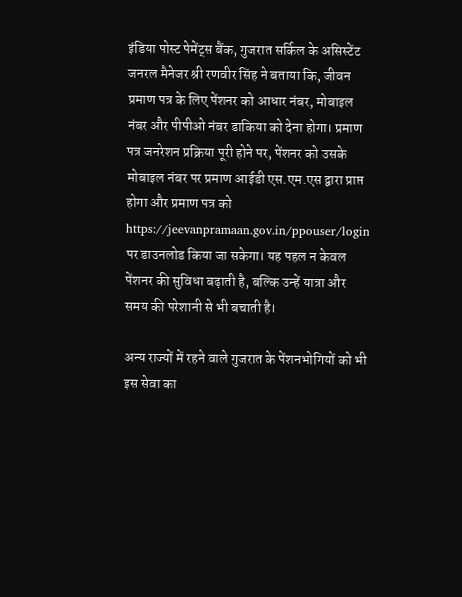इंडिया पोस्ट पेमेंट्स बैंक, गुजरात सर्किल के असिस्टेंट जनरल मैनेजर श्री रणवीर सिंह ने बताया कि, जीवन प्रमाण पत्र के लिए पेंशनर को आधार नंबर, मोबाइल नंबर और पीपीओ नंबर डाकिया को देना होगा। प्रमाण पत्र जनरेशन प्रक्रिया पूरी होने पर, पेंशनर को उसके मोबाइल नंबर पर प्रमाण आईडी एस.एम.एस द्वारा प्राप्त होगा और प्रमाण पत्र को https://jeevanpramaan.gov.in/ppouser/login पर डाउनलोड किया जा सकेगा। यह पहल न केवल पेंशनर की सुविधा बढ़ाती है, बल्कि उन्हें यात्रा और समय की परेशानी से भी बचाती है।

अन्य राज्यों में रहने वाले गुजरात के पेंशनभोगियों को भी इस सेवा का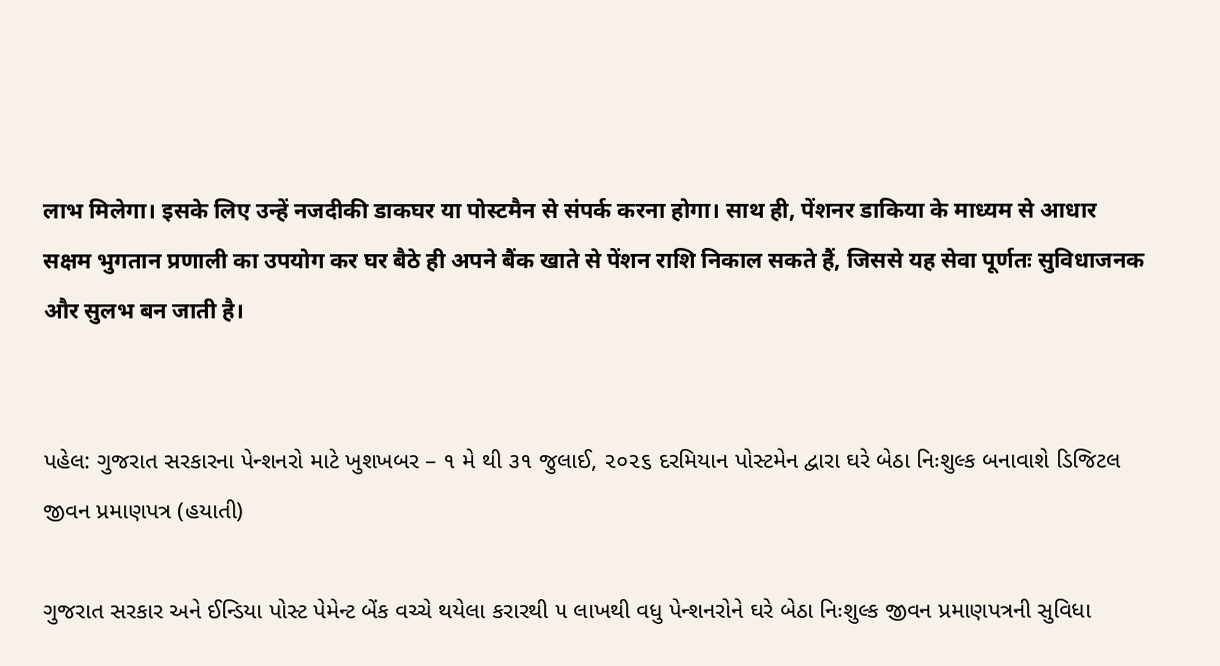लाभ मिलेगा। इसके लिए उन्हें नजदीकी डाकघर या पोस्टमैन से संपर्क करना होगा। साथ ही, पेंशनर डाकिया के माध्यम से आधार सक्षम भुगतान प्रणाली का उपयोग कर घर बैठे ही अपने बैंक खाते से पेंशन राशि निकाल सकते हैं, जिससे यह सेवा पूर्णतः सुविधाजनक और सुलभ बन जाती है।


પહેલ: ગુજરાત સરકારના પેન્શનરો માટે ખુશખબર – ૧ મે થી ૩૧ જુલાઈ, ૨૦૨૬ દરમિયાન પોસ્ટમેન દ્વારા ઘરે બેઠા નિઃશુલ્ક બનાવાશે ડિજિટલ જીવન પ્રમાણપત્ર (હયાતી)

ગુજરાત સરકાર અને ઈન્ડિયા પોસ્ટ પેમેન્ટ બેંક વચ્ચે થયેલા કરારથી ૫ લાખથી વધુ પેન્શનરોને ઘરે બેઠા નિઃશુલ્ક જીવન પ્રમાણપત્રની સુવિધા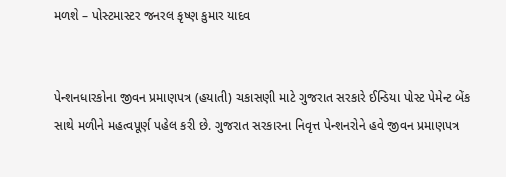મળશે – પોસ્ટમાસ્ટર જનરલ કૃષ્ણ કુમાર યાદવ


પેન્શનધારકોના જીવન પ્રમાણપત્ર (હયાતી) ચકાસણી માટે ગુજરાત સરકારે ઈન્ડિયા પોસ્ટ પેમેન્ટ બેંક સાથે મળીને મહત્વપૂર્ણ પહેલ કરી છે. ગુજરાત સરકારના નિવૃત્ત પેન્શનરોને હવે જીવન પ્રમાણપત્ર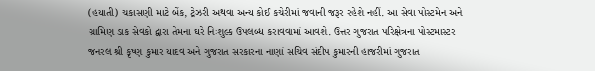(હયાતી) ચકાસણી માટે બેંક, ટ્રેઝરી અથવા અન્ય કોઈ કચેરીમાં જવાની જરૂર રહેશે નહીં. આ સેવા પોસ્ટમેન અને ગ્રામિણ ડાક સેવકો દ્વારા તેમના ઘરે નિઃશુલ્ક ઉપલબ્ધ કરાવવામાં આવશે. ઉત્તર ગુજરાત પરિક્ષેત્રના પોસ્ટમાસ્ટર જનરલ શ્રી કૃષ્ણ કુમાર યાદવ અને ગુજરાત સરકારના નાણાં સચિવ સંદીપ કુમારની હાજરીમાં ગુજરાત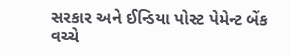સરકાર અને ઈન્ડિયા પોસ્ટ પેમેન્ટ બેંક વચ્ચે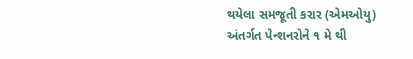થયેલા સમજૂતી કરાર (એમઓયુ) અંતર્ગત પેન્શનરોને ૧ મે થી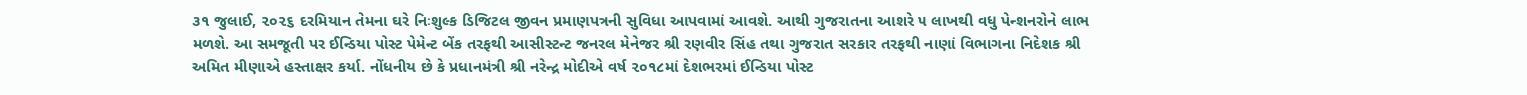૩૧ જુલાઈ, ૨૦૨૬ દરમિયાન તેમના ઘરે નિઃશુલ્ક ડિજિટલ જીવન પ્રમાણપત્રની સુવિધા આપવામાં આવશે. આથી ગુજરાતના આશરે ૫ લાખથી વધુ પેન્શનરોને લાભ મળશે. આ સમજૂતી પર ઈન્ડિયા પોસ્ટ પેમેન્ટ બેંક તરફથી આસીસ્ટન્ટ જનરલ મેનેજર શ્રી રણવીર સિંહ તથા ગુજરાત સરકાર તરફથી નાણાં વિભાગના નિદેશક શ્રી અમિત મીણાએ હસ્તાક્ષર કર્યા. નોંધનીય છે કે પ્રધાનમંત્રી શ્રી નરેન્દ્ર મોદીએ વર્ષ ૨૦૧૮માં દેશભરમાં ઈન્ડિયા પોસ્ટ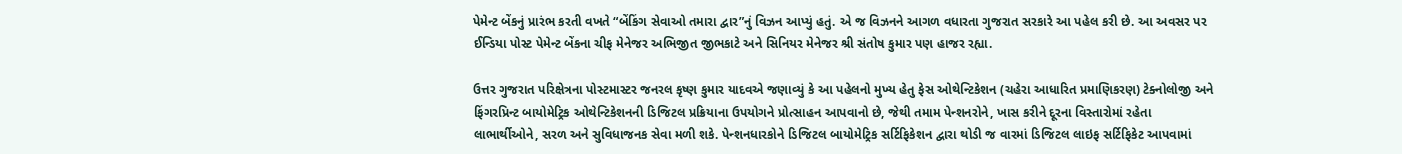પેમેન્ટ બેંકનું પ્રારંભ કરતી વખતે “બેંકિંગ સેવાઓ તમારા દ્વાર”નું વિઝન આપ્યું હતું. એ જ વિઝનને આગળ વધારતા ગુજરાત સરકારે આ પહેલ કરી છે. આ અવસર પર ઈન્ડિયા પોસ્ટ પેમેન્ટ બેંકના ચીફ મેનેજર અભિજીત જીભકાટે અને સિનિયર મેનેજર શ્રી સંતોષ કુમાર પણ હાજર રહ્યા.

ઉત્તર ગુજરાત પરિક્ષેત્રના પોસ્ટમાસ્ટર જનરલ કૃષ્ણ કુમાર યાદવએ જણાવ્યું કે આ પહેલનો મુખ્ય હેતુ ફેસ ઓથેન્ટિકેશન (ચહેરા આધારિત પ્રમાણિકરણ) ટેક્નોલોજી અને ફિંગરપ્રિન્ટ બાયોમેટ્રિક ઓથેન્ટિકેશનની ડિજિટલ પ્રક્રિયાના ઉપયોગને પ્રોત્સાહન આપવાનો છે, જેથી તમામ પેન્શનરોને, ખાસ કરીને દૂરના વિસ્તારોમાં રહેતા લાભાર્થીઓને, સરળ અને સુવિધાજનક સેવા મળી શકે. પેન્શનધારકોને ડિજિટલ બાયોમેટ્રિક સર્ટિફિકેશન દ્વારા થોડી જ વારમાં ડિજિટલ લાઇફ સર્ટિફિકેટ આપવામાં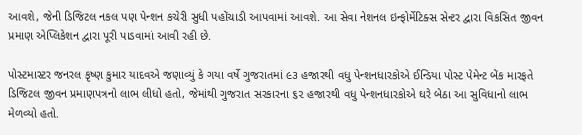આવશે, જેની ડિજિટલ નકલ પણ પેન્શન કચેરી સુધી પહોંચાડી આપવામાં આવશે. આ સેવા નેશનલ ઇન્ફોર્મેટિક્સ સેન્ટર દ્વારા વિકસિત જીવન પ્રમાણ એપ્લિકેશન દ્વારા પૂરી પાડવામાં આવી રહી છે.

પોસ્ટમાસ્ટર જનરલ કૃષ્ણ કુમાર યાદવએ જણાવ્યું કે ગયા વર્ષે ગુજરાતમાં ૯૩ હજારથી વધુ પેન્શનધારકોએ ઈન્ડિયા પોસ્ટ પેમેન્ટ બેંક મારફતે ડિજિટલ જીવન પ્રમાણપત્રનો લાભ લીધો હતો, જેમાંથી ગુજરાત સરકારના ૬૨ હજારથી વધુ પેન્શનધારકોએ ઘરે બેઠા આ સુવિધાનો લાભ મેળવ્યો હતો.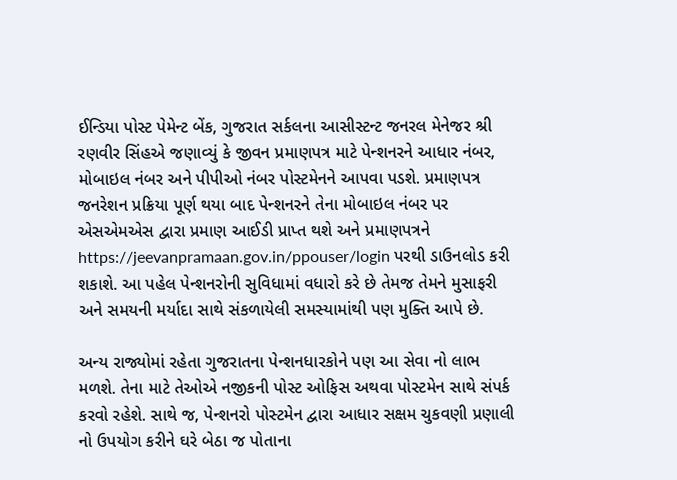ઈન્ડિયા પોસ્ટ પેમેન્ટ બેંક, ગુજરાત સર્કલના આસીસ્ટન્ટ જનરલ મેનેજર શ્રી રણવીર સિંહએ જણાવ્યું કે જીવન પ્રમાણપત્ર માટે પેન્શનરને આધાર નંબર, મોબાઇલ નંબર અને પીપીઓ નંબર પોસ્ટમેનને આપવા પડશે. પ્રમાણપત્ર જનરેશન પ્રક્રિયા પૂર્ણ થયા બાદ પેન્શનરને તેના મોબાઇલ નંબર પર એસએમએસ દ્વારા પ્રમાણ આઈડી પ્રાપ્ત થશે અને પ્રમાણપત્રને https://jeevanpramaan.gov.in/ppouser/login પરથી ડાઉનલોડ કરી શકાશે. આ પહેલ પેન્શનરોની સુવિધામાં વધારો કરે છે તેમજ તેમને મુસાફરી અને સમયની મર્યાદા સાથે સંકળાયેલી સમસ્યામાંથી પણ મુક્તિ આપે છે.

અન્ય રાજ્યોમાં રહેતા ગુજરાતના પેન્શનધારકોને પણ આ સેવા નો લાભ મળશે. તેના માટે તેઓએ નજીકની પોસ્ટ ઓફિસ અથવા પોસ્ટમેન સાથે સંપર્ક કરવો રહેશે. સાથે જ, પેન્શનરો પોસ્ટમેન દ્વારા આધાર સક્ષમ ચુકવણી પ્રણાલી નો ઉપયોગ કરીને ઘરે બેઠા જ પોતાના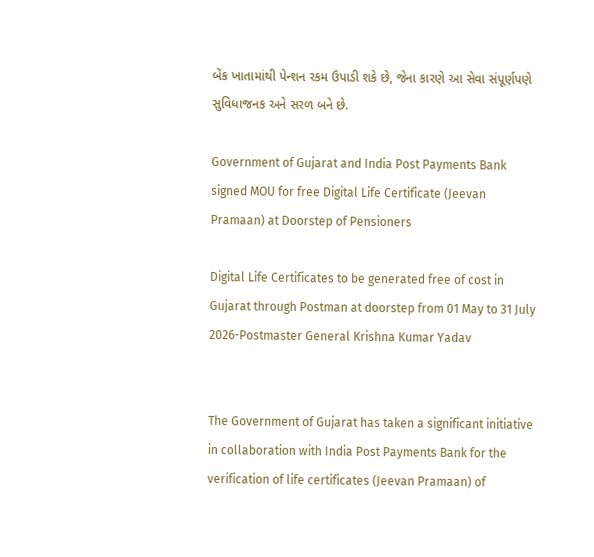બેંક ખાતામાંથી પેન્શન રકમ ઉપાડી શકે છે, જેના કારણે આ સેવા સંપૂર્ણપણે સુવિધાજનક અને સરળ બને છે.

Government of Gujarat and India Post Payments Bank signed MOU for free Digital Life Certificate (Jeevan Pramaan) at Doorstep of Pensioners

Digital Life Certificates to be generated free of cost in Gujarat through Postman at doorstep from 01 May to 31 July 2026-Postmaster General Krishna Kumar Yadav


The Government of Gujarat has taken a significant initiative in collaboration with India Post Payments Bank for the verification of life certificates (Jeevan Pramaan) of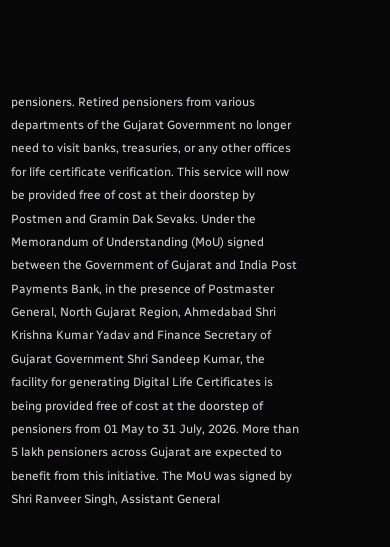pensioners. Retired pensioners from various departments of the Gujarat Government no longer need to visit banks, treasuries, or any other offices for life certificate verification. This service will now be provided free of cost at their doorstep by Postmen and Gramin Dak Sevaks. Under the Memorandum of Understanding (MoU) signed between the Government of Gujarat and India Post Payments Bank, in the presence of Postmaster General, North Gujarat Region, Ahmedabad Shri Krishna Kumar Yadav and Finance Secretary of Gujarat Government Shri Sandeep Kumar, the facility for generating Digital Life Certificates is being provided free of cost at the doorstep of pensioners from 01 May to 31 July, 2026. More than 5 lakh pensioners across Gujarat are expected to benefit from this initiative. The MoU was signed by Shri Ranveer Singh, Assistant General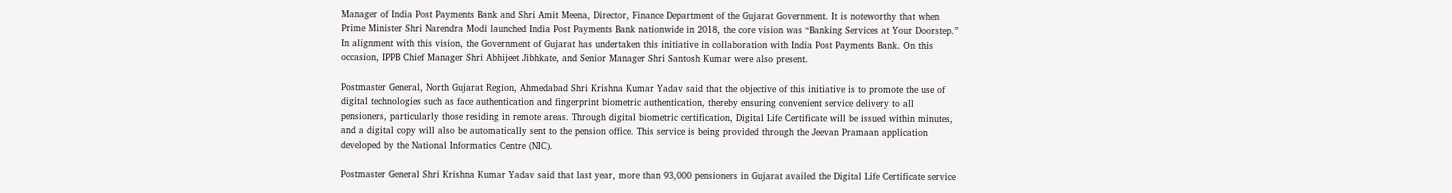Manager of India Post Payments Bank and Shri Amit Meena, Director, Finance Department of the Gujarat Government. It is noteworthy that when Prime Minister Shri Narendra Modi launched India Post Payments Bank nationwide in 2018, the core vision was “Banking Services at Your Doorstep.” In alignment with this vision, the Government of Gujarat has undertaken this initiative in collaboration with India Post Payments Bank. On this occasion, IPPB Chief Manager Shri Abhijeet Jibhkate, and Senior Manager Shri Santosh Kumar were also present.

Postmaster General, North Gujarat Region, Ahmedabad Shri Krishna Kumar Yadav said that the objective of this initiative is to promote the use of digital technologies such as face authentication and fingerprint biometric authentication, thereby ensuring convenient service delivery to all pensioners, particularly those residing in remote areas. Through digital biometric certification, Digital Life Certificate will be issued within minutes, and a digital copy will also be automatically sent to the pension office. This service is being provided through the Jeevan Pramaan application developed by the National Informatics Centre (NIC).

Postmaster General Shri Krishna Kumar Yadav said that last year, more than 93,000 pensioners in Gujarat availed the Digital Life Certificate service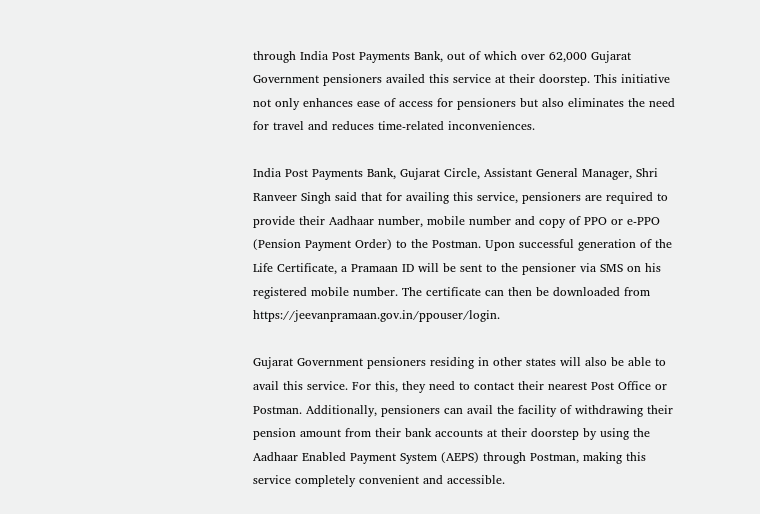through India Post Payments Bank, out of which over 62,000 Gujarat Government pensioners availed this service at their doorstep. This initiative not only enhances ease of access for pensioners but also eliminates the need for travel and reduces time-related inconveniences.

India Post Payments Bank, Gujarat Circle, Assistant General Manager, Shri Ranveer Singh said that for availing this service, pensioners are required to provide their Aadhaar number, mobile number and copy of PPO or e-PPO (Pension Payment Order) to the Postman. Upon successful generation of the Life Certificate, a Pramaan ID will be sent to the pensioner via SMS on his registered mobile number. The certificate can then be downloaded from https://jeevanpramaan.gov.in/ppouser/login.

Gujarat Government pensioners residing in other states will also be able to avail this service. For this, they need to contact their nearest Post Office or Postman. Additionally, pensioners can avail the facility of withdrawing their pension amount from their bank accounts at their doorstep by using the Aadhaar Enabled Payment System (AEPS) through Postman, making this service completely convenient and accessible.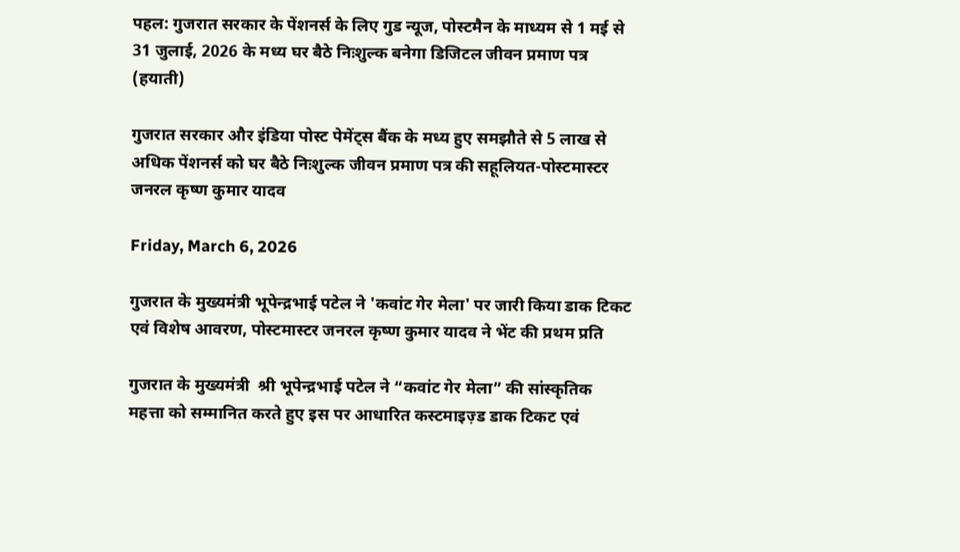पहल: गुजरात सरकार के पेंशनर्स के लिए गुड न्यूज, पोस्टमैन के माध्यम से 1 मई से 31 जुलाई, 2026 के मध्य घर बैठे निःशुल्क बनेगा डिजिटल जीवन प्रमाण पत्र (हयाती)

गुजरात सरकार और इंडिया पोस्ट पेमेंट्स बैंक के मध्य हुए समझौते से 5 लाख से अधिक पेंशनर्स को घर बैठे निःशुल्क जीवन प्रमाण पत्र की सहूलियत-पोस्टमास्टर जनरल कृष्ण कुमार यादव

Friday, March 6, 2026

गुजरात के मुख्यमंत्री भूपेन्द्रभाई पटेल ने 'कवांट गेर मेला' पर जारी किया डाक टिकट एवं विशेष आवरण, पोस्टमास्टर जनरल कृष्ण कुमार यादव ने भेंट की प्रथम प्रति

गुजरात के मुख्यमंत्री  श्री भूपेन्द्रभाई पटेल ने “कवांट गेर मेला” की सांस्कृतिक महत्ता को सम्मानित करते हुए इस पर आधारित कस्टमाइज़्ड डाक टिकट एवं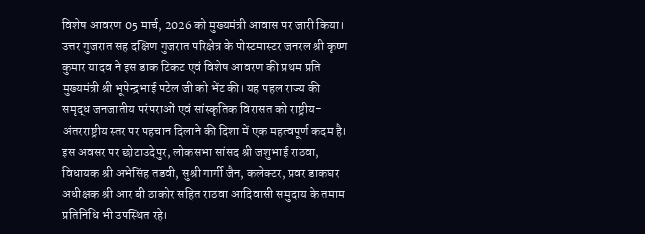विशेष आवरण 05 मार्च, 2026 को मुख्यमंत्री आवास पर जारी किया। उत्तर गुजरात सह दक्षिण गुजरात परिक्षेत्र के पोस्टमास्टर जनरल श्री कृष्ण कुमार यादव ने इस डाक टिकट एवं विशेष आवरण की प्रथम प्रति मुख्यमंत्री श्री भूपेन्द्रभाई पटेल जी को भेंट की। यह पहल राज्य की समृद्ध जनजातीय परंपराओं एवं सांस्कृतिक विरासत को राष्ट्रीय-अंतरराष्ट्रीय स्तर पर पहचान दिलाने की दिशा में एक महत्वपूर्ण कदम है। इस अवसर पर छोटाउदेपुर, लोकसभा सांसद श्री जशुभाई राठवा, विधायक श्री अभेसिंह तडवी, सुश्री गार्गी जैन, कलेक्टर, प्रवर डाकघर अधीक्षक श्री आर बी ठाकोर सहित राठवा आदिवासी समुदाय के तमाम प्रतिनिधि भी उपस्थित रहे।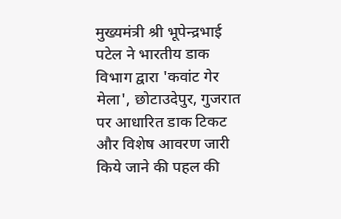मुख्यमंत्री श्री भूपेन्द्रभाई पटेल ने भारतीय डाक विभाग द्वारा 'कवांट गेर मेला', छोटाउदेपुर, गुजरात पर आधारित डाक टिकट और विशेष आवरण जारी किये जाने की पहल की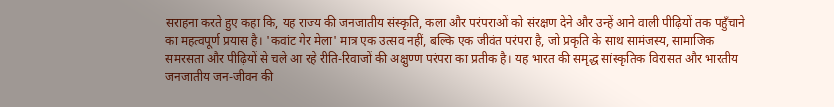सराहना करते हुए कहा कि, यह राज्य की जनजातीय संस्कृति, कला और परंपराओं को संरक्षण देने और उन्हें आने वाली पीढ़ियों तक पहुँचाने का महत्वपूर्ण प्रयास है। 'कवांट गेर मेला' मात्र एक उत्सव नहीं, बल्कि एक जीवंत परंपरा है, जो प्रकृति के साथ सामंजस्य, सामाजिक समरसता और पीढ़ियों से चले आ रहे रीति-रिवाजों की अक्षुण्ण परंपरा का प्रतीक है। यह भारत की समृद्ध सांस्कृतिक विरासत और भारतीय जनजातीय जन-जीवन की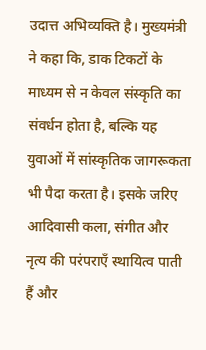उदात्त अभिव्यक्ति है। मुख्यमंत्री ने कहा कि, डाक टिकटों के माध्यम से न केवल संस्कृति का संवर्धन होता है, बल्कि यह युवाओं में सांस्कृतिक जागरूकता भी पैदा करता है। इसके जरिए आदिवासी कला, संगीत और नृत्य की परंपराएँ स्थायित्व पाती हैं और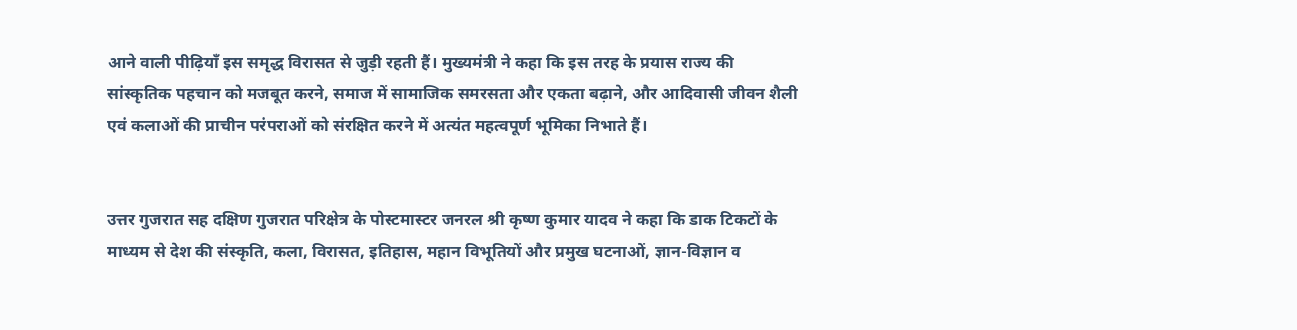आने वाली पीढ़ियाँ इस समृद्ध विरासत से जुड़ी रहती हैं। मुख्यमंत्री ने कहा कि इस तरह के प्रयास राज्य की सांस्कृतिक पहचान को मजबूत करने, समाज में सामाजिक समरसता और एकता बढ़ाने, और आदिवासी जीवन शैली एवं कलाओं की प्राचीन परंपराओं को संरक्षित करने में अत्यंत महत्वपूर्ण भूमिका निभाते हैं।


उत्तर गुजरात सह दक्षिण गुजरात परिक्षेत्र के पोस्टमास्टर जनरल श्री कृष्ण कुमार यादव ने कहा कि डाक टिकटों के माध्यम से देश की संस्कृति, कला, विरासत, इतिहास, महान विभूतियों और प्रमुख घटनाओं, ज्ञान-विज्ञान व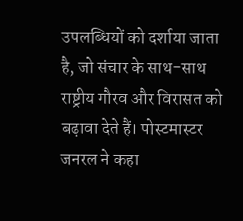उपलब्धियों को दर्शाया जाता है, जो संचार के साथ-साथ राष्ट्रीय गौरव और विरासत को बढ़ावा देते हैं। पोस्टमास्टर जनरल ने कहा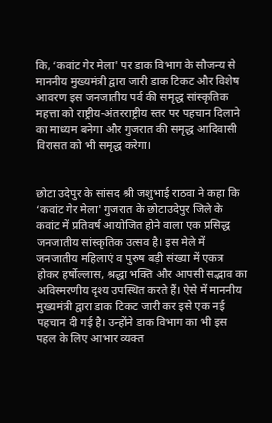कि, ‘कवांट गेर मेला' पर डाक विभाग के सौजन्य से माननीय मुख्यमंत्री द्वारा जारी डाक टिकट और विशेष आवरण इस जनजातीय पर्व की समृद्ध सांस्कृतिक महत्ता को राष्ट्रीय-अंतरराष्ट्रीय स्तर पर पहचान दिलाने का माध्यम बनेगा और गुजरात की समृद्ध आदिवासी विरासत को भी समृद्ध करेगा।


छोटा उदेपुर के सांसद श्री जशुभाई राठवा ने कहा कि ‘कवांट गेर मेला' गुजरात के छोटाउदेपुर जिले के कवांट में प्रतिवर्ष आयोजित होने वाला एक प्रसिद्ध जनजातीय सांस्कृतिक उत्सव है। इस मेले में जनजातीय महिलाएं व पुरुष बड़ी संख्या में एकत्र होकर हर्षोल्लास, श्रद्धा भक्ति और आपसी सद्भाव का अविस्मरणीय दृश्य उपस्थित करते हैं। ऐसे में माननीय मुख्यमंत्री द्वारा डाक टिकट जारी कर इसे एक नई पहचान दी गई है। उन्होंने डाक विभाग का भी इस पहल के लिए आभार व्यक्त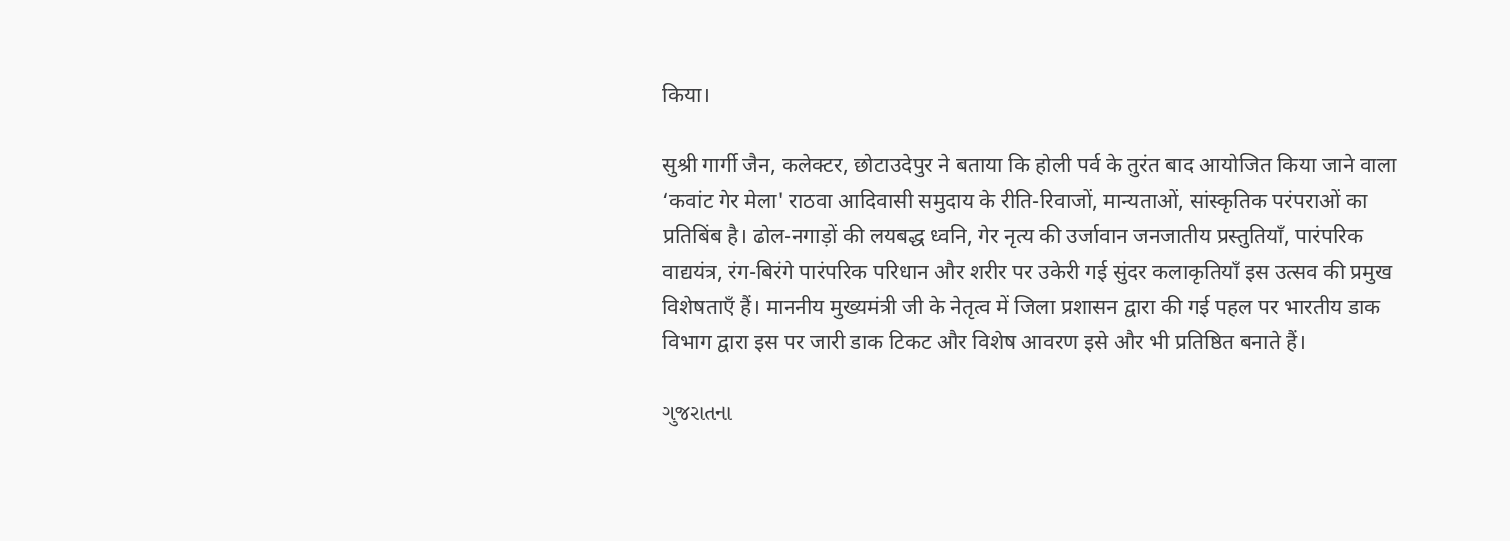किया।

सुश्री गार्गी जैन, कलेक्टर, छोटाउदेपुर ने बताया कि होली पर्व के तुरंत बाद आयोजित किया जाने वाला ‘कवांट गेर मेला' राठवा आदिवासी समुदाय के रीति-रिवाजों, मान्यताओं, सांस्कृतिक परंपराओं का प्रतिबिंब है। ढोल-नगाड़ों की लयबद्ध ध्वनि, गेर नृत्य की उर्जावान जनजातीय प्रस्तुतियाँ, पारंपरिक वाद्ययंत्र, रंग-बिरंगे पारंपरिक परिधान और शरीर पर उकेरी गई सुंदर कलाकृतियाँ इस उत्सव की प्रमुख विशेषताएँ हैं। माननीय मुख्यमंत्री जी के नेतृत्व में जिला प्रशासन द्वारा की गई पहल पर भारतीय डाक विभाग द्वारा इस पर जारी डाक टिकट और विशेष आवरण इसे और भी प्रतिष्ठित बनाते हैं।

ગુજરાતના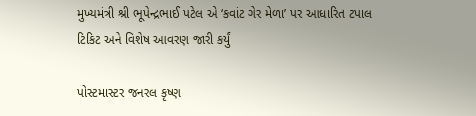મુખ્યમંત્રી શ્રી ભૂપેન્દ્રભાઈ પટેલ એ ‘કવાંટ ગેર મેળા’ પર આધારિત ટપાલ ટિકિટ અને વિશેષ આવરણ જારી કર્યું

પોસ્ટમાસ્ટર જનરલ કૃષ્ણ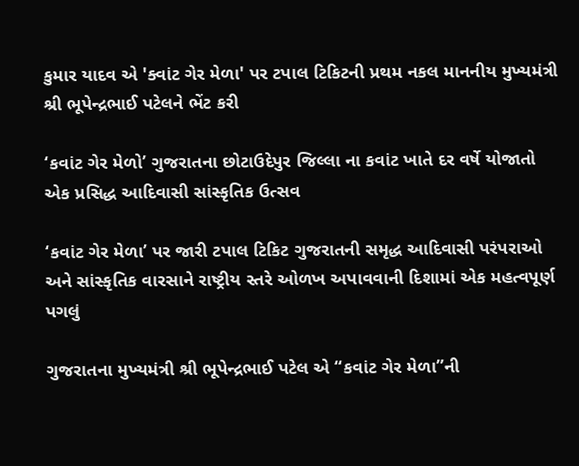કુમાર યાદવ એ 'ક્વાંટ ગેર મેળા' પર ટપાલ ટિકિટની પ્રથમ નકલ માનનીય મુખ્યમંત્રી શ્રી ભૂપેન્દ્રભાઈ પટેલને ભેંટ કરી

‘કવાંટ ગેર મેળો’ ગુજરાતના છોટાઉદેપુર જિલ્લા ના કવાંટ ખાતે દર વર્ષે યોજાતો એક પ્રસિદ્ધ આદિવાસી સાંસ્કૃતિક ઉત્સવ

‘કવાંટ ગેર મેળા’ પર જારી ટપાલ ટિકિટ ગુજરાતની સમૃદ્ધ આદિવાસી પરંપરાઓ અને સાંસ્કૃતિક વારસાને રાષ્ટ્રીય સ્તરે ઓળખ અપાવવાની દિશામાં એક મહત્વપૂર્ણ પગલું

ગુજરાતના મુખ્યમંત્રી શ્રી ભૂપેન્દ્રભાઈ પટેલ એ “કવાંટ ગેર મેળા”ની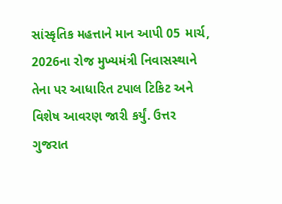સાંસ્કૃતિક મહત્તાને માન આપી 05 માર્ચ, 2026ના રોજ મુખ્યમંત્રી નિવાસસ્થાને તેના પર આધારિત ટપાલ ટિકિટ અને વિશેષ આવરણ જારી કર્યું. ઉત્તર ગુજરાત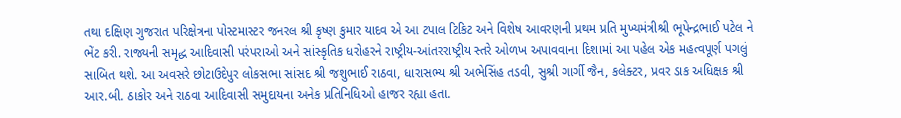તથા દક્ષિણ ગુજરાત પરિક્ષેત્રના પોસ્ટમાસ્ટર જનરલ શ્રી કૃષ્ણ કુમાર યાદવ એ આ ટપાલ ટિકિટ અને વિશેષ આવરણની પ્રથમ પ્રતિ મુખ્યમંત્રીશ્રી ભૂપેન્દ્રભાઈ પટેલ ને ભેંટ કરી. રાજ્યની સમૃદ્ધ આદિવાસી પરંપરાઓ અને સાંસ્કૃતિક ધરોહરને રાષ્ટ્રીય-આંતરરાષ્ટ્રીય સ્તરે ઓળખ અપાવવાના દિશામાં આ પહેલ એક મહત્વપૂર્ણ પગલું સાબિત થશે. આ અવસરે છોટાઉદેપુર લોકસભા સાંસદ શ્રી જશુભાઈ રાઠવા, ધારાસભ્ય શ્રી અભેસિંહ તડવી, સુશ્રી ગાર્ગી જૈન, કલેક્ટર, પ્રવર ડાક અધિક્ષક શ્રી આર.બી. ઠાકોર અને રાઠવા આદિવાસી સમુદાયના અનેક પ્રતિનિધિઓ હાજર રહ્યા હતા.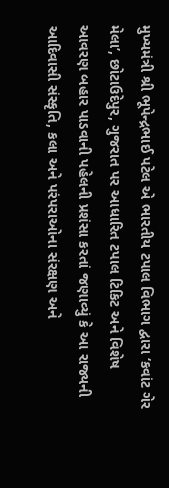મુખ્યમંત્રી શ્રી ભૂપેન્દ્રભાઈ પટેલ એ ભારતીય ટપાલ વિભાગ દ્વારા ‘કવાંટ ગેર મેલા’, છોટાઉદેપુર, ગુજરાત પર આધારિત ટપાલ ટિકિટ અને વિશેષ આવરણ બહાર પાડવાની પહેલની પ્રશંસા કરતાં જણાવ્યું કે આ રાજ્યની આદિવાસી સંસ્કૃતિ, કલા અને પરંપરાઓના સંરક્ષણ અને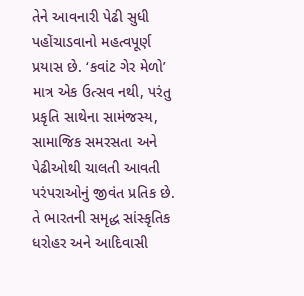તેને આવનારી પેઢી સુધી પહોંચાડવાનો મહત્વપૂર્ણ પ્રયાસ છે. ‘કવાંટ ગેર મેળો’ માત્ર એક ઉત્સવ નથી, પરંતુ પ્રકૃતિ સાથેના સામંજસ્ય, સામાજિક સમરસતા અને પેઢીઓથી ચાલતી આવતી પરંપરાઓનું જીવંત પ્રતિક છે. તે ભારતની સમૃદ્ધ સાંસ્કૃતિક ધરોહર અને આદિવાસી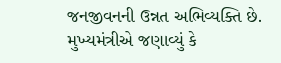જનજીવનની ઉન્નત અભિવ્યક્તિ છે. મુખ્યમંત્રીએ જણાવ્યું કે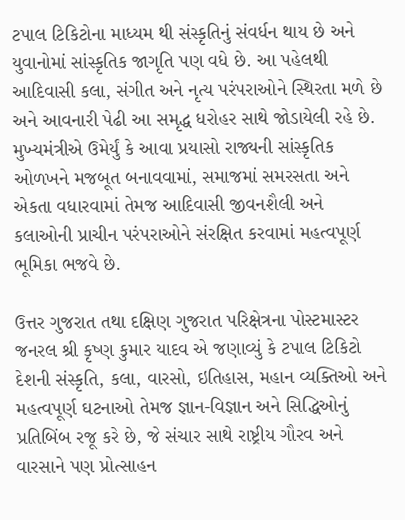ટપાલ ટિકિટોના માધ્યમ થી સંસ્કૃતિનું સંવર્ધન થાય છે અને યુવાનોમાં સાંસ્કૃતિક જાગૃતિ પણ વધે છે. આ પહેલથી આદિવાસી કલા, સંગીત અને નૃત્ય પરંપરાઓને સ્થિરતા મળે છે અને આવનારી પેઢી આ સમૃદ્ધ ધરોહર સાથે જોડાયેલી રહે છે. મુખ્યમંત્રીએ ઉમેર્યું કે આવા પ્રયાસો રાજ્યની સાંસ્કૃતિક ઓળખને મજબૂત બનાવવામાં, સમાજમાં સમરસતા અને એકતા વધારવામાં તેમજ આદિવાસી જીવનશૈલી અને કલાઓની પ્રાચીન પરંપરાઓને સંરક્ષિત કરવામાં મહત્વપૂર્ણ ભૂમિકા ભજવે છે.

ઉત્તર ગુજરાત તથા દક્ષિણ ગુજરાત પરિક્ષેત્રના પોસ્ટમાસ્ટર જનરલ શ્રી કૃષ્ણ કુમાર યાદવ એ જણાવ્યું કે ટપાલ ટિકિટો દેશની સંસ્કૃતિ, કલા, વારસો, ઇતિહાસ, મહાન વ્યક્તિઓ અને મહત્વપૂર્ણ ઘટનાઓ તેમજ જ્ઞાન-વિજ્ઞાન અને સિદ્ધિઓનું પ્રતિબિંબ રજૂ કરે છે, જે સંચાર સાથે રાષ્ટ્રીય ગૌરવ અને વારસાને પણ પ્રોત્સાહન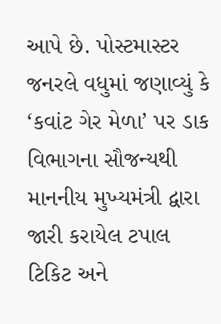આપે છે. પોસ્ટમાસ્ટર જનરલે વધુમાં જણાવ્યું કે ‘કવાંટ ગેર મેળા’ પર ડાક વિભાગના સૌજન્યથી માનનીય મુખ્યમંત્રી દ્વારા જારી કરાયેલ ટપાલ ટિકિટ અને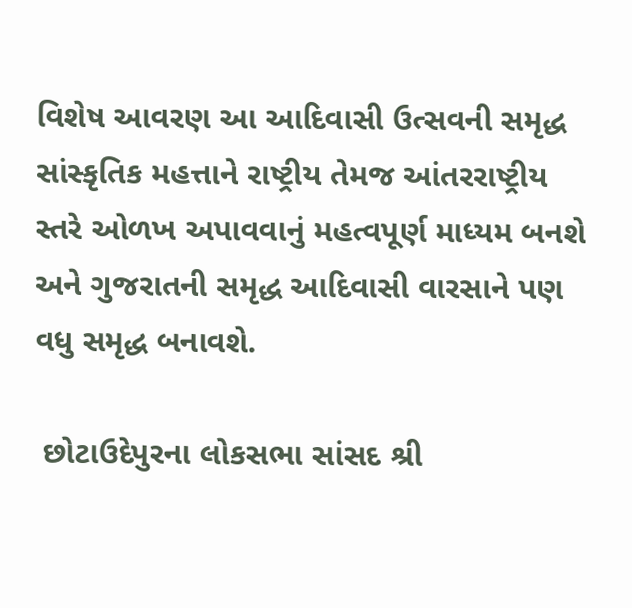વિશેષ આવરણ આ આદિવાસી ઉત્સવની સમૃદ્ધ સાંસ્કૃતિક મહત્તાને રાષ્ટ્રીય તેમજ આંતરરાષ્ટ્રીય સ્તરે ઓળખ અપાવવાનું મહત્વપૂર્ણ માધ્યમ બનશે અને ગુજરાતની સમૃદ્ધ આદિવાસી વારસાને પણ વધુ સમૃદ્ધ બનાવશે.

 છોટાઉદેપુરના લોકસભા સાંસદ શ્રી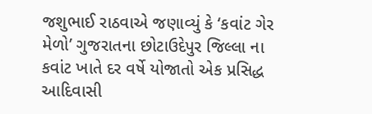જશુભાઈ રાઠવાએ જણાવ્યું કે ‘કવાંટ ગેર મેળો’ ગુજરાતના છોટાઉદેપુર જિલ્લા ના કવાંટ ખાતે દર વર્ષે યોજાતો એક પ્રસિદ્ધ આદિવાસી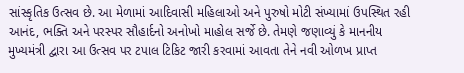સાંસ્કૃતિક ઉત્સવ છે. આ મેળામાં આદિવાસી મહિલાઓ અને પુરુષો મોટી સંખ્યામાં ઉપસ્થિત રહી આનંદ, ભક્તિ અને પરસ્પર સૌહાર્દનો અનોખો માહોલ સર્જે છે. તેમણે જણાવ્યું કે માનનીય મુખ્યમંત્રી દ્વારા આ ઉત્સવ પર ટપાલ ટિકિટ જારી કરવામાં આવતા તેને નવી ઓળખ પ્રાપ્ત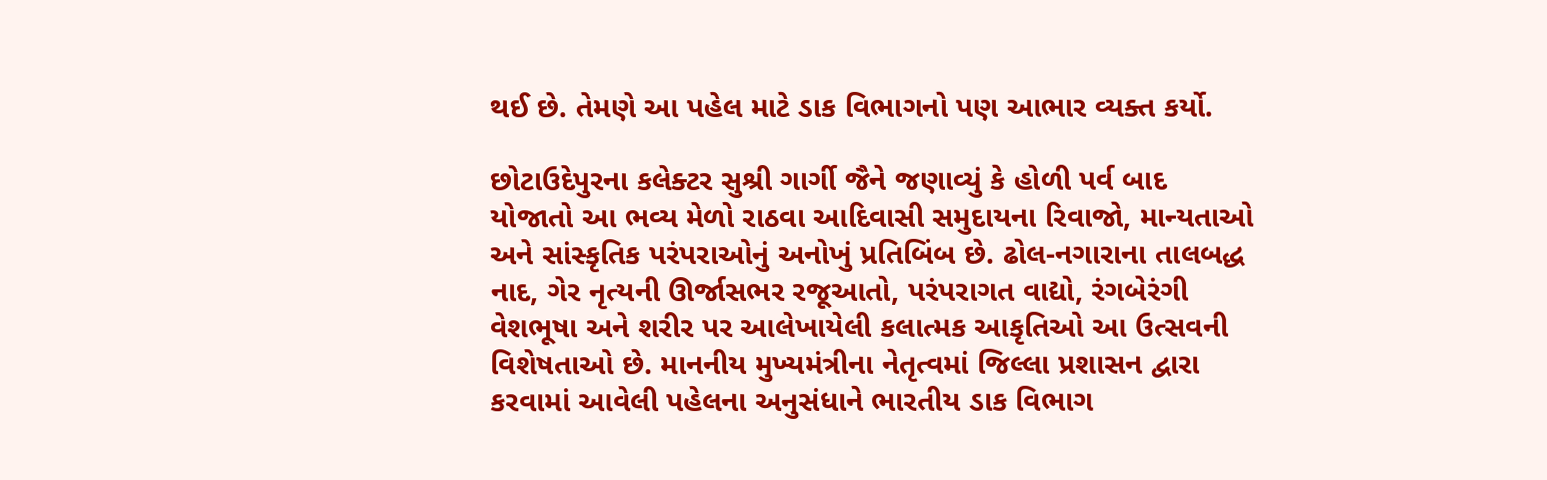થઈ છે. તેમણે આ પહેલ માટે ડાક વિભાગનો પણ આભાર વ્યક્ત કર્યો.

છોટાઉદેપુરના કલેક્ટર સુશ્રી ગાર્ગી જૈને જણાવ્યું કે હોળી પર્વ બાદ યોજાતો આ ભવ્ય મેળો રાઠવા આદિવાસી સમુદાયના રિવાજો, માન્યતાઓ અને સાંસ્કૃતિક પરંપરાઓનું અનોખું પ્રતિબિંબ છે. ઢોલ-નગારાના તાલબદ્ધ નાદ, ગેર નૃત્યની ઊર્જાસભર રજૂઆતો, પરંપરાગત વાદ્યો, રંગબેરંગી વેશભૂષા અને શરીર પર આલેખાયેલી કલાત્મક આકૃતિઓ આ ઉત્સવની વિશેષતાઓ છે. માનનીય મુખ્યમંત્રીના નેતૃત્વમાં જિલ્લા પ્રશાસન દ્વારા કરવામાં આવેલી પહેલના અનુસંધાને ભારતીય ડાક વિભાગ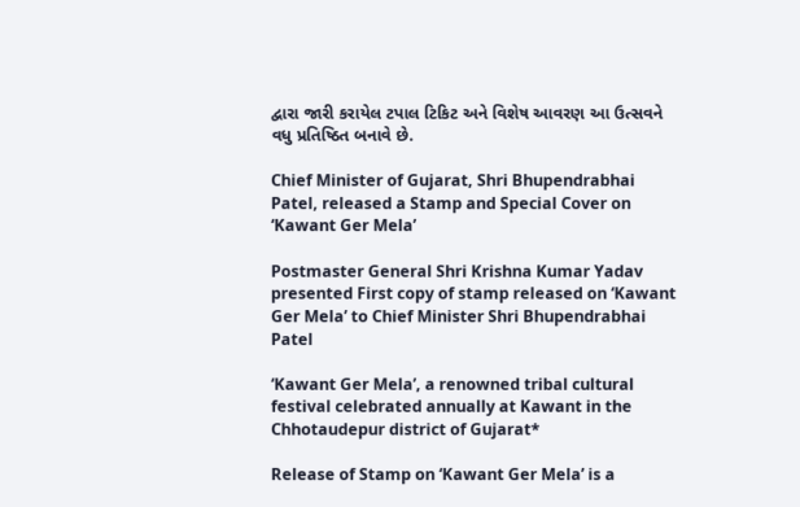દ્વારા જારી કરાયેલ ટપાલ ટિકિટ અને વિશેષ આવરણ આ ઉત્સવને વધુ પ્રતિષ્ઠિત બનાવે છે.

Chief Minister of Gujarat, Shri Bhupendrabhai Patel, released a Stamp and Special Cover on ‘Kawant Ger Mela’

Postmaster General Shri Krishna Kumar Yadav presented First copy of stamp released on ‘Kawant Ger Mela’ to Chief Minister Shri Bhupendrabhai Patel

‘Kawant Ger Mela’, a renowned tribal cultural festival celebrated annually at Kawant in the Chhotaudepur district of Gujarat*

Release of Stamp on ‘Kawant Ger Mela’ is a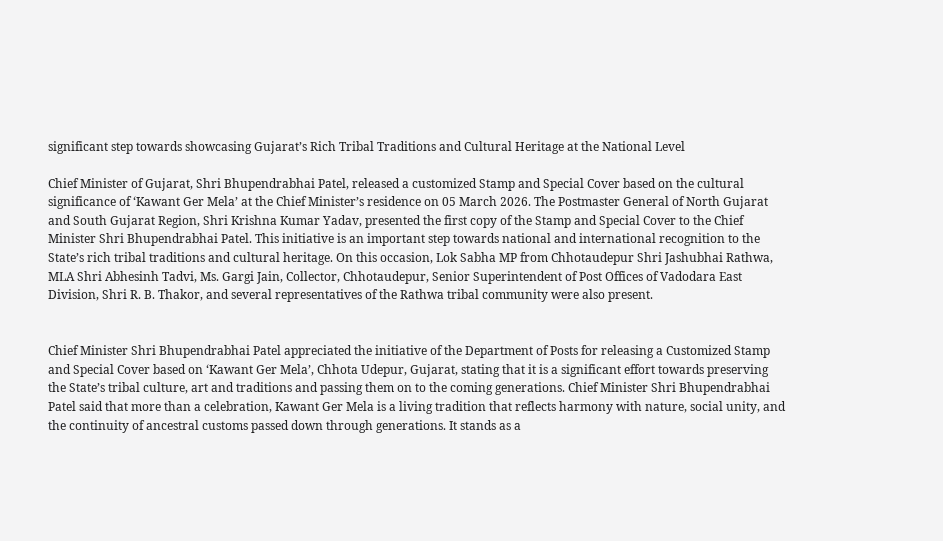significant step towards showcasing Gujarat’s Rich Tribal Traditions and Cultural Heritage at the National Level

Chief Minister of Gujarat, Shri Bhupendrabhai Patel, released a customized Stamp and Special Cover based on the cultural significance of ‘Kawant Ger Mela’ at the Chief Minister’s residence on 05 March 2026. The Postmaster General of North Gujarat and South Gujarat Region, Shri Krishna Kumar Yadav, presented the first copy of the Stamp and Special Cover to the Chief Minister Shri Bhupendrabhai Patel. This initiative is an important step towards national and international recognition to the State’s rich tribal traditions and cultural heritage. On this occasion, Lok Sabha MP from Chhotaudepur Shri Jashubhai Rathwa, MLA Shri Abhesinh Tadvi, Ms. Gargi Jain, Collector, Chhotaudepur, Senior Superintendent of Post Offices of Vadodara East Division, Shri R. B. Thakor, and several representatives of the Rathwa tribal community were also present.


Chief Minister Shri Bhupendrabhai Patel appreciated the initiative of the Department of Posts for releasing a Customized Stamp and Special Cover based on ‘Kawant Ger Mela’, Chhota Udepur, Gujarat, stating that it is a significant effort towards preserving the State’s tribal culture, art and traditions and passing them on to the coming generations. Chief Minister Shri Bhupendrabhai Patel said that more than a celebration, Kawant Ger Mela is a living tradition that reflects harmony with nature, social unity, and the continuity of ancestral customs passed down through generations. It stands as a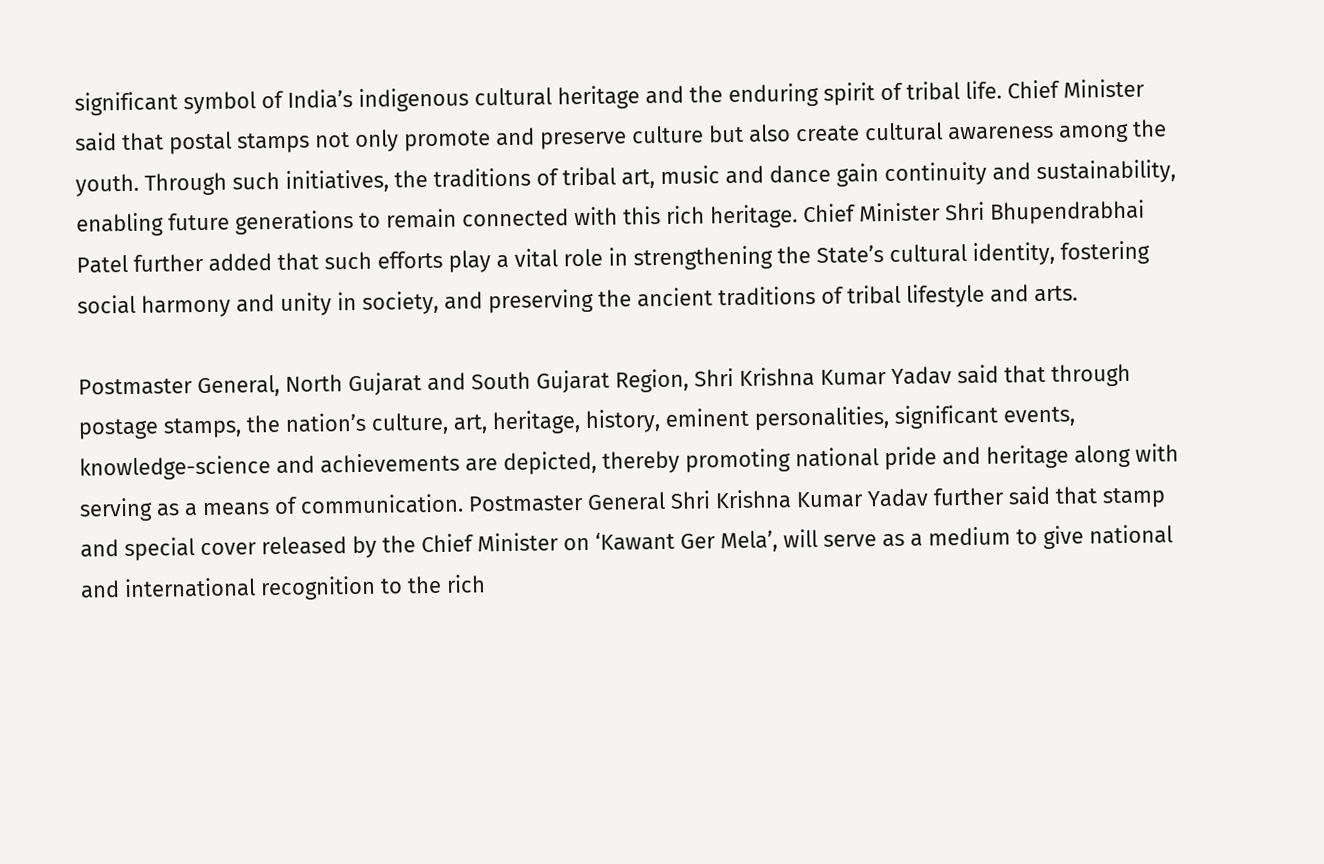significant symbol of India’s indigenous cultural heritage and the enduring spirit of tribal life. Chief Minister said that postal stamps not only promote and preserve culture but also create cultural awareness among the youth. Through such initiatives, the traditions of tribal art, music and dance gain continuity and sustainability, enabling future generations to remain connected with this rich heritage. Chief Minister Shri Bhupendrabhai Patel further added that such efforts play a vital role in strengthening the State’s cultural identity, fostering social harmony and unity in society, and preserving the ancient traditions of tribal lifestyle and arts.

Postmaster General, North Gujarat and South Gujarat Region, Shri Krishna Kumar Yadav said that through postage stamps, the nation’s culture, art, heritage, history, eminent personalities, significant events, knowledge-science and achievements are depicted, thereby promoting national pride and heritage along with serving as a means of communication. Postmaster General Shri Krishna Kumar Yadav further said that stamp and special cover released by the Chief Minister on ‘Kawant Ger Mela’, will serve as a medium to give national and international recognition to the rich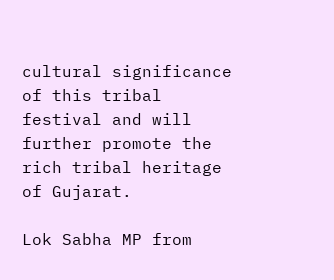cultural significance of this tribal festival and will further promote the rich tribal heritage of Gujarat.

Lok Sabha MP from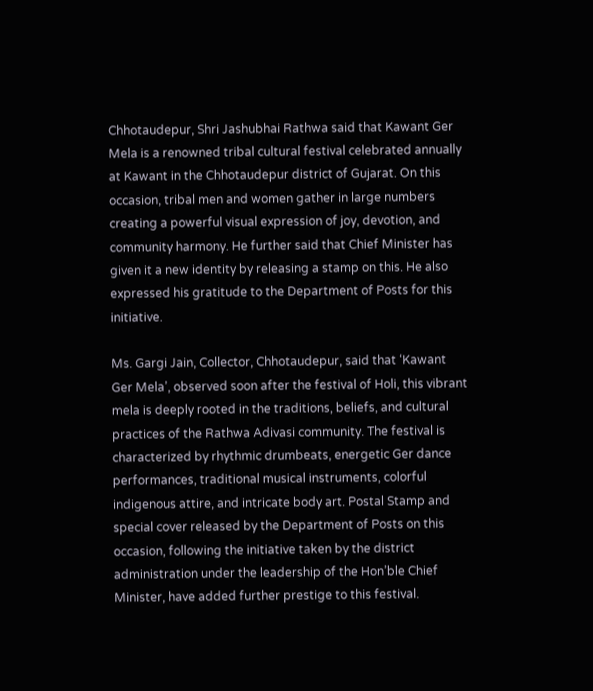Chhotaudepur, Shri Jashubhai Rathwa said that Kawant Ger Mela is a renowned tribal cultural festival celebrated annually at Kawant in the Chhotaudepur district of Gujarat. On this occasion, tribal men and women gather in large numbers creating a powerful visual expression of joy, devotion, and community harmony. He further said that Chief Minister has given it a new identity by releasing a stamp on this. He also expressed his gratitude to the Department of Posts for this initiative.

Ms. Gargi Jain, Collector, Chhotaudepur, said that ‘Kawant Ger Mela’, observed soon after the festival of Holi, this vibrant mela is deeply rooted in the traditions, beliefs, and cultural practices of the Rathwa Adivasi community. The festival is characterized by rhythmic drumbeats, energetic Ger dance performances, traditional musical instruments, colorful indigenous attire, and intricate body art. Postal Stamp and special cover released by the Department of Posts on this occasion, following the initiative taken by the district administration under the leadership of the Hon’ble Chief Minister, have added further prestige to this festival.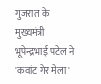गुजरात के मुख्यमंत्री भूपेन्द्रभाई पटेल ने 'कवांट गेर मेला'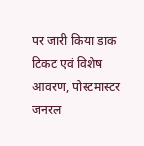पर जारी किया डाक टिकट एवं विशेष आवरण, पोस्टमास्टर जनरल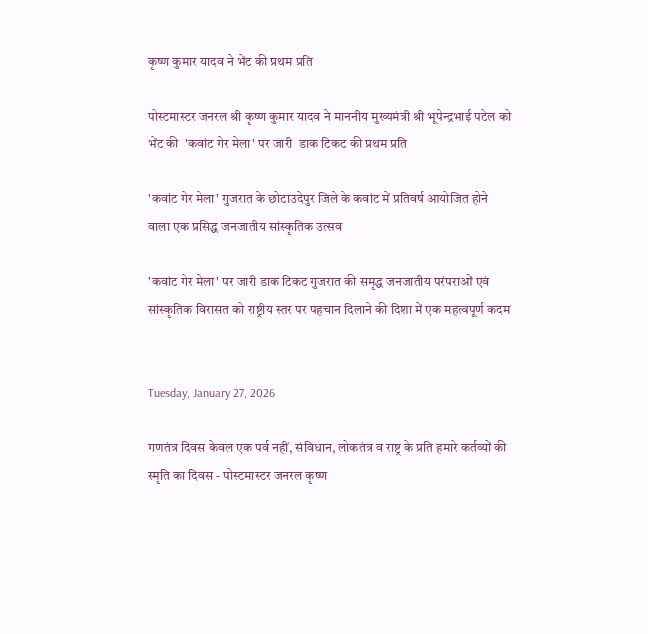कृष्ण कुमार यादव ने भेंट की प्रथम प्रति

पोस्टमास्टर जनरल श्री कृष्ण कुमार यादव ने माननीय मुख्यमंत्री श्री भूपेन्द्रभाई पटेल को भेंट की  'कवांट गेर मेला' पर जारी  डाक टिकट की प्रथम प्रति

'कवांट गेर मेला' गुजरात के छोटाउदेपुर जिले के कवांट में प्रतिवर्ष आयोजित होने वाला एक प्रसिद्ध जनजातीय सांस्कृतिक उत्सव

'कवांट गेर मेला' पर जारी डाक टिकट गुजरात की समृद्ध जनजातीय परंपराओं एवं सांस्कृतिक विरासत को राष्ट्रीय स्तर पर पहचान दिलाने की दिशा में एक महत्वपूर्ण कदम


Tuesday, January 27, 2026

गणतंत्र दिवस केवल एक पर्व नहीं, संविधान, लोकतंत्र व राष्ट्र के प्रति हमारे कर्तव्यों की स्मृति का दिवस - पोस्टमास्टर जनरल कृष्ण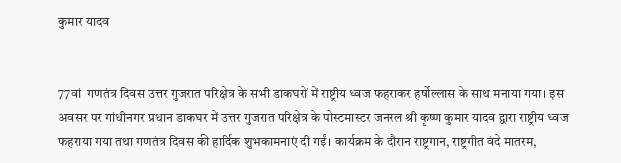कुमार यादव


77वां  गणतंत्र दिवस उत्तर गुजरात परिक्षेत्र के सभी डाकघरों में राष्ट्रीय ध्वज फहराकर हर्षोल्लास के साथ मनाया गया। इस अवसर पर गांधीनगर प्रधान डाकघर में उत्तर गुजरात परिक्षेत्र के पोस्टमास्टर जनरल श्री कृष्ण कुमार यादव द्वारा राष्ट्रीय ध्वज फहराया गया तथा गणतंत्र दिवस की हार्दिक शुभकामनाएं दी गईं। कार्यक्रम के दौरान राष्ट्रगान, राष्ट्रगीत वंदे मातरम,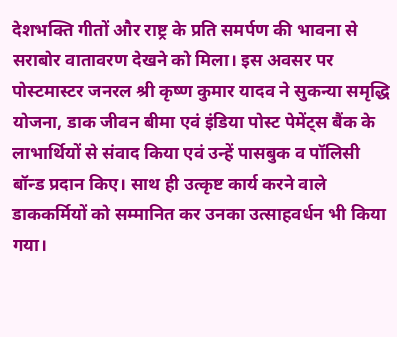देशभक्ति गीतों और राष्ट्र के प्रति समर्पण की भावना से सराबोर वातावरण देखने को मिला। इस अवसर पर पोस्टमास्टर जनरल श्री कृष्ण कुमार यादव ने सुकन्या समृद्धि योजना, डाक जीवन बीमा एवं इंडिया पोस्ट पेमेंट्स बैंक के लाभार्थियों से संवाद किया एवं उन्हें पासबुक व पॉलिसी बॉन्ड प्रदान किए। साथ ही उत्कृष्ट कार्य करने वाले डाककर्मियों को सम्मानित कर उनका उत्साहवर्धन भी किया गया।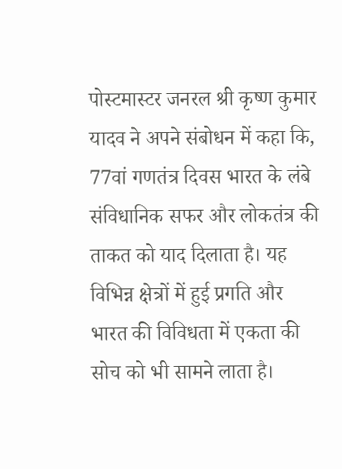पोस्टमास्टर जनरल श्री कृष्ण कुमार यादव ने अपने संबोधन में कहा कि, 77वां गणतंत्र दिवस भारत के लंबे संविधानिक सफर और लोकतंत्र की ताकत को याद दिलाता है। यह विभिन्न क्षेत्रों में हुई प्रगति और भारत की विविधता में एकता की सोच को भी सामने लाता है।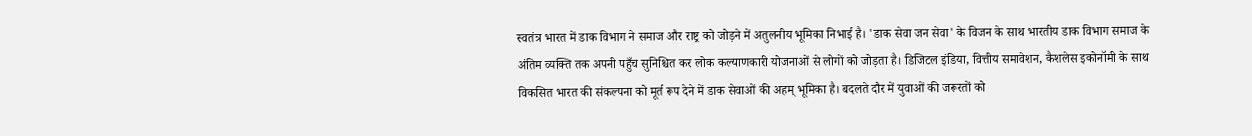स्वतंत्र भारत में डाक विभाग ने समाज और राष्ट्र को जोड़ने में अतुलनीय भूमिका निभाई है। 'डाक सेवा जन सेवा' के विजन के साथ भारतीय डाक विभाग समाज के अंतिम व्यक्ति तक अपनी पहुँच सुनिश्चित कर लोक कल्याणकारी योजनाओं से लोगों को जोड़ता है। डिजिटल इंडिया, वित्तीय समावेशन, कैशलेस इकोनॉमी के साथ विकसित भारत की संकल्पना को मूर्त रूप देने में डाक सेवाओं की अहम् भूमिका है। बदलते दौर में युवाओं की जरूरतों को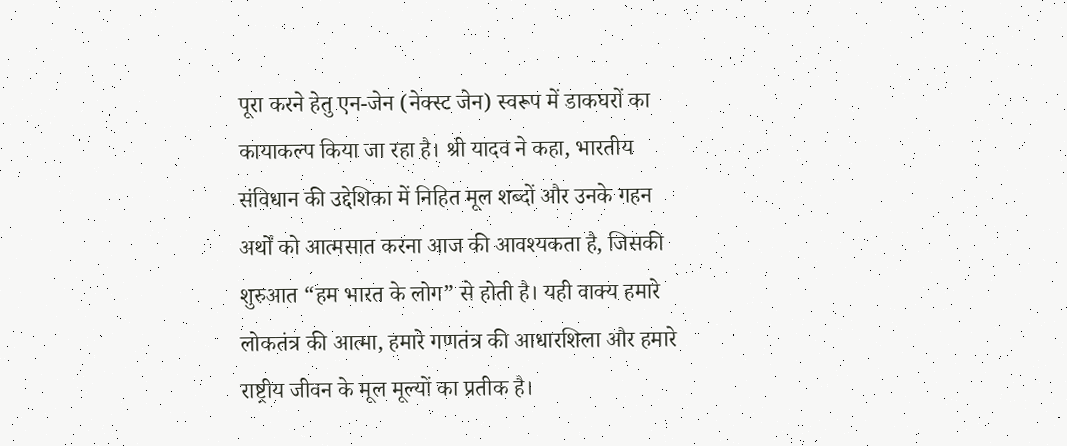पूरा करने हेतु एन-जेन (नेक्स्ट जेन) स्वरूप में डाकघरों का कायाकल्प किया जा रहा है। श्री यादव ने कहा, भारतीय संविधान की उद्देशिका में निहित मूल शब्दों और उनके गहन अर्थों को आत्मसात करना आज की आवश्यकता है, जिसकी शुरुआत “हम भारत के लोग” से होती है। यही वाक्य हमारे लोकतंत्र की आत्मा, हमारे गणतंत्र की आधारशिला और हमारे राष्ट्रीय जीवन के मूल मूल्यों का प्रतीक है।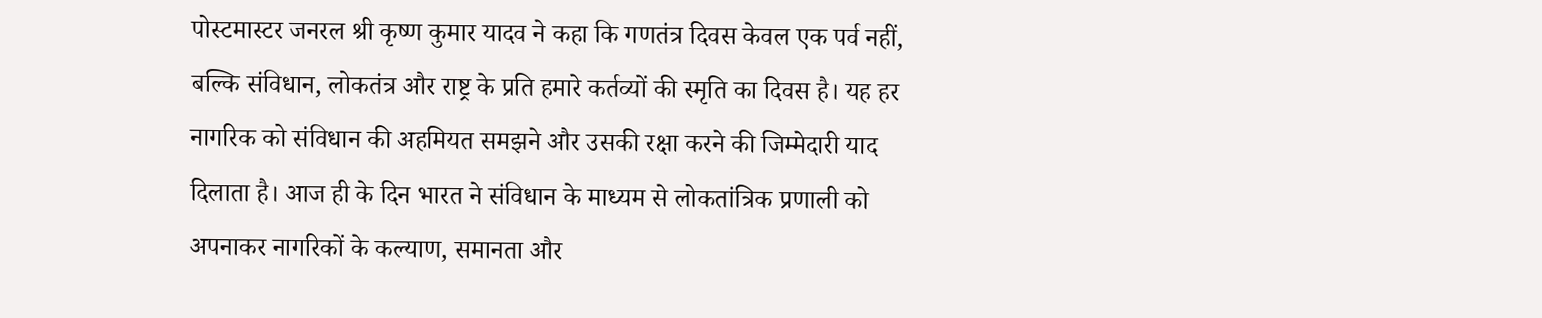पोस्टमास्टर जनरल श्री कृष्ण कुमार यादव ने कहा कि गणतंत्र दिवस केवल एक पर्व नहीं, बल्कि संविधान, लोकतंत्र और राष्ट्र के प्रति हमारे कर्तव्यों की स्मृति का दिवस है। यह हर नागरिक को संविधान की अहमियत समझने और उसकी रक्षा करने की जिम्मेदारी याद दिलाता है। आज ही के दिन भारत ने संविधान के माध्यम से लोकतांत्रिक प्रणाली को अपनाकर नागरिकों के कल्याण, समानता और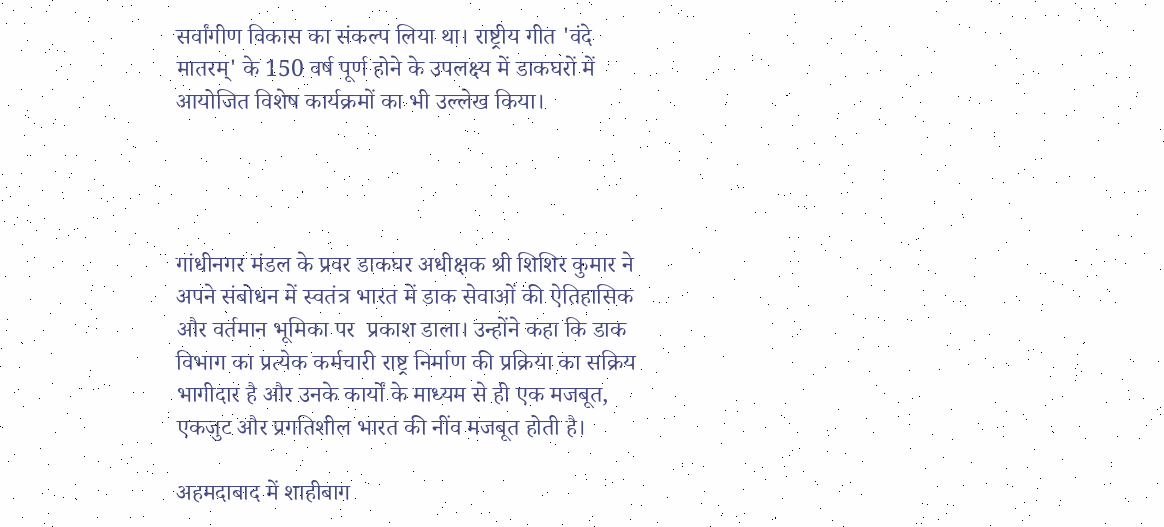सर्वांगीण विकास का संकल्प लिया था। राष्ट्रीय गीत 'वंदे मातरम्' के 150 वर्ष पूर्ण होने के उपलक्ष्य में डाकघरों में आयोजित विशेष कार्यक्रमों का भी उल्लेख किया।




गांधीनगर मंडल के प्रवर डाकघर अधीक्षक श्री शिशिर कुमार ने अपने संबोधन में स्वतंत्र भारत में डाक सेवाओं की ऐतिहासिक और वर्तमान भूमिका पर  प्रकाश डाला। उन्होंने कहा कि डाक विभाग का प्रत्येक कर्मचारी राष्ट्र निर्माण की प्रक्रिया का सक्रिय भागीदार है और उनके कार्यों के माध्यम से ही एक मजबूत, एकजुट और प्रगतिशील भारत की नींव मजबूत होती है।

अहमदाबाद में शाहीबाग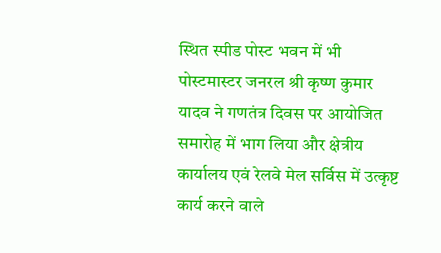स्थित स्पीड पोस्ट भवन में भी पोस्टमास्टर जनरल श्री कृष्ण कुमार यादव ने गणतंत्र दिवस पर आयोजित समारोह में भाग लिया और क्षेत्रीय कार्यालय एवं रेलवे मेल सर्विस में उत्कृष्ट कार्य करने वाले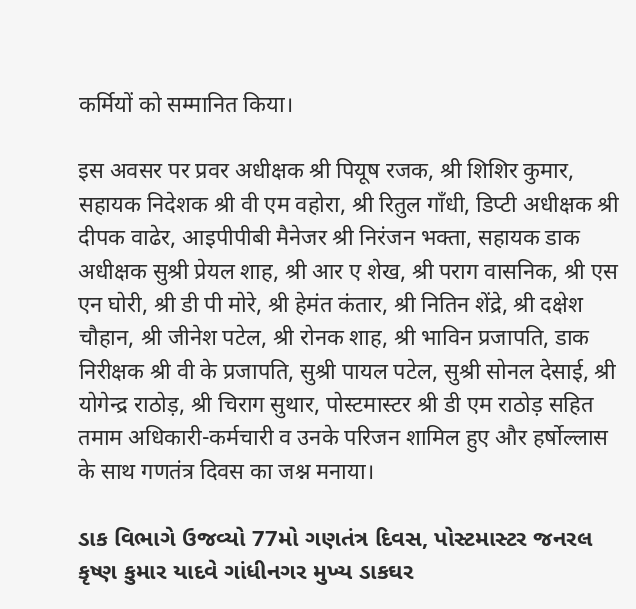कर्मियों को सम्मानित किया।

इस अवसर पर प्रवर अधीक्षक श्री पियूष रजक, श्री शिशिर कुमार, सहायक निदेशक श्री वी एम वहोरा, श्री रितुल गाँधी, डिप्टी अधीक्षक श्री दीपक वाढेर, आइपीपीबी मैनेजर श्री निरंजन भक्ता, सहायक डाक अधीक्षक सुश्री प्रेयल शाह, श्री आर ए शेख, श्री पराग वासनिक, श्री एस एन घोरी, श्री डी पी मोरे, श्री हेमंत कंतार, श्री नितिन शेंद्रे, श्री दक्षेश चौहान, श्री जीनेश पटेल, श्री रोनक शाह, श्री भाविन प्रजापति, डाक निरीक्षक श्री वी के प्रजापति, सुश्री पायल पटेल, सुश्री सोनल देसाई, श्री योगेन्द्र राठोड़, श्री चिराग सुथार, पोस्टमास्टर श्री डी एम राठोड़ सहित तमाम अधिकारी-कर्मचारी व उनके परिजन शामिल हुए और हर्षोल्लास के साथ गणतंत्र दिवस का जश्न मनाया।

ડાક વિભાગે ઉજવ્યો 77મો ગણતંત્ર દિવસ, પોસ્ટમાસ્ટર જનરલ કૃષ્ણ કુમાર યાદવે ગાંધીનગર મુખ્ય ડાકઘર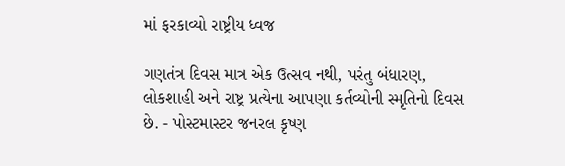માં ફરકાવ્યો રાષ્ટ્રીય ધ્વજ

ગણતંત્ર દિવસ માત્ર એક ઉત્સવ નથી, પરંતુ બંધારણ, લોકશાહી અને રાષ્ટ્ર પ્રત્યેના આપણા કર્તવ્યોની સ્મૃતિનો દિવસ છે. - પોસ્ટમાસ્ટર જનરલ કૃષ્ણ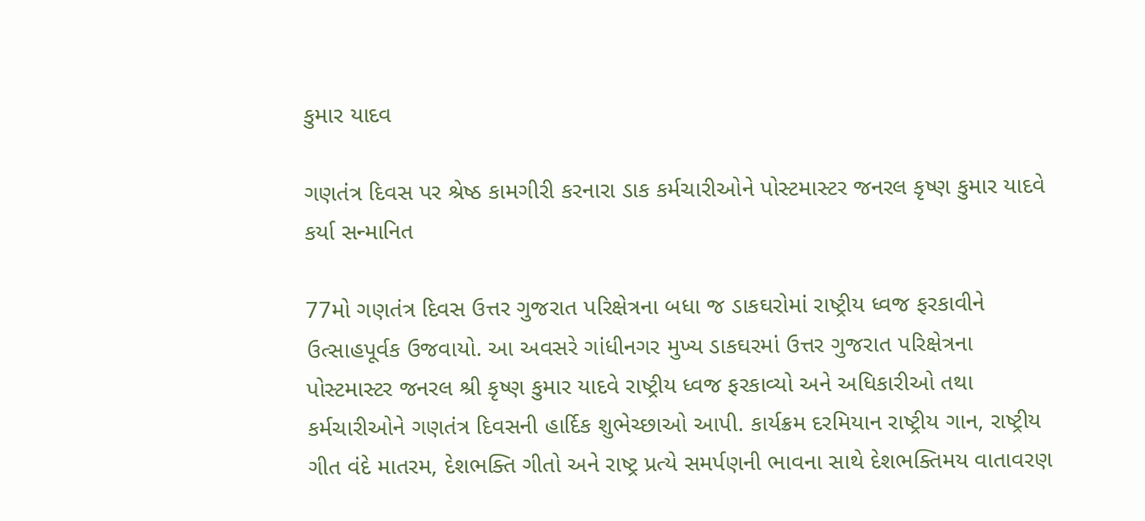કુમાર યાદવ

ગણતંત્ર દિવસ પર શ્રેષ્ઠ કામગીરી કરનારા ડાક કર્મચારીઓને પોસ્ટમાસ્ટર જનરલ કૃષ્ણ કુમાર યાદવે કર્યા સન્માનિત

77મો ગણતંત્ર દિવસ ઉત્તર ગુજરાત પરિક્ષેત્રના બધા જ ડાકઘરોમાં રાષ્ટ્રીય ધ્વજ ફરકાવીને ઉત્સાહપૂર્વક ઉજવાયો. આ અવસરે ગાંધીનગર મુખ્ય ડાકઘરમાં ઉત્તર ગુજરાત પરિક્ષેત્રના પોસ્ટમાસ્ટર જનરલ શ્રી કૃષ્ણ કુમાર યાદવે રાષ્ટ્રીય ધ્વજ ફરકાવ્યો અને અધિકારીઓ તથા કર્મચારીઓને ગણતંત્ર દિવસની હાર્દિક શુભેચ્છાઓ આપી. કાર્યક્રમ દરમિયાન રાષ્ટ્રીય ગાન, રાષ્ટ્રીય ગીત વંદે માતરમ, દેશભક્તિ ગીતો અને રાષ્ટ્ર પ્રત્યે સમર્પણની ભાવના સાથે દેશભક્તિમય વાતાવરણ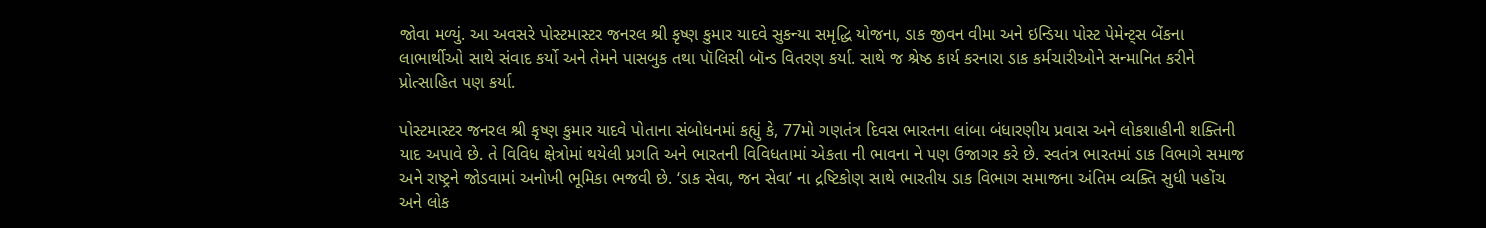જોવા મળ્યું. આ અવસરે પોસ્ટમાસ્ટર જનરલ શ્રી કૃષ્ણ કુમાર યાદવે સુકન્યા સમૃદ્ધિ યોજના, ડાક જીવન વીમા અને ઇન્ડિયા પોસ્ટ પેમેન્ટ્સ બેંકના લાભાર્થીઓ સાથે સંવાદ કર્યો અને તેમને પાસબુક તથા પૉલિસી બૉન્ડ વિતરણ કર્યા. સાથે જ શ્રેષ્ઠ કાર્ય કરનારા ડાક કર્મચારીઓને સન્માનિત કરીને પ્રોત્સાહિત પણ કર્યા.

પોસ્ટમાસ્ટર જનરલ શ્રી કૃષ્ણ કુમાર યાદવે પોતાના સંબોધનમાં કહ્યું કે, 77મો ગણતંત્ર દિવસ ભારતના લાંબા બંધારણીય પ્રવાસ અને લોકશાહીની શક્તિની યાદ અપાવે છે. તે વિવિધ ક્ષેત્રોમાં થયેલી પ્રગતિ અને ભારતની વિવિધતામાં એકતા ની ભાવના ને પણ ઉજાગર કરે છે. સ્વતંત્ર ભારતમાં ડાક વિભાગે સમાજ અને રાષ્ટ્રને જોડવામાં અનોખી ભૂમિકા ભજવી છે. ‘ડાક સેવા, જન સેવા’ ના દ્રષ્ટિકોણ સાથે ભારતીય ડાક વિભાગ સમાજના અંતિમ વ્યક્તિ સુધી પહોંચ અને લોક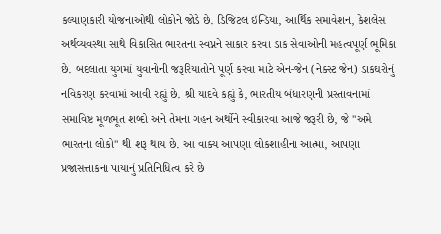કલ્યાણકારી યોજનાઓથી લોકોને જોડે છે. ડિજિટલ ઇન્ડિયા, આર્થિક સમાવેશન, કેશલેસ અર્થવ્યવસ્થા સાથે વિકાસિત ભારતના સ્વપ્નને સાકાર કરવા ડાક સેવાઓની મહત્વપૂર્ણ ભૂમિકા છે. બદલાતા યુગમાં યુવાનોની જરૂરિયાતોને પૂર્ણ કરવા માટે એન-જેન (નેક્સ્ટ જેન) ડાકઘરોનું નવિકરણ કરવામાં આવી રહ્યું છે. શ્રી યાદવે કહ્યું કે, ભારતીય બંધારણની પ્રસ્તાવનામાં સમાવિષ્ટ મૂળભૂત શબ્દો અને તેમના ગહન અર્થોને સ્વીકારવા આજે જરૂરી છે, જે "અમે ભારતના લોકો" થી શરૂ થાય છે. આ વાક્ય આપણા લોકશાહીના આત્મા, આપણા પ્રજાસત્તાકના પાયાનું પ્રતિનિધિત્વ કરે છે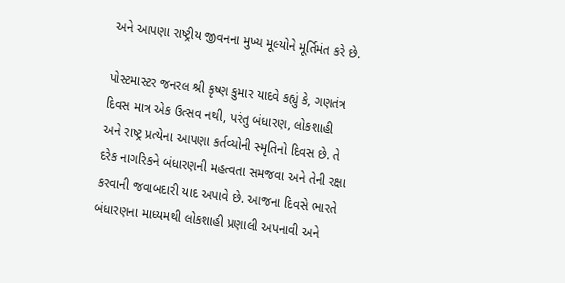અને આપણા રાષ્ટ્રીય જીવનના મુખ્ય મૂલ્યોને મૂર્તિમંત કરે છે.

પોસ્ટમાસ્ટર જનરલ શ્રી કૃષ્ણ કુમાર યાદવે કહ્યું કે, ગણતંત્ર દિવસ માત્ર એક ઉત્સવ નથી, પરંતુ બંધારણ, લોકશાહી અને રાષ્ટ્ર પ્રત્યેના આપણા કર્તવ્યોની સ્મૃતિનો દિવસ છે. તે દરેક નાગરિકને બંધારણની મહત્વતા સમજવા અને તેની રક્ષા કરવાની જવાબદારી યાદ અપાવે છે. આજના દિવસે ભારતે બંધારણના માધ્યમથી લોકશાહી પ્રણાલી અપનાવી અને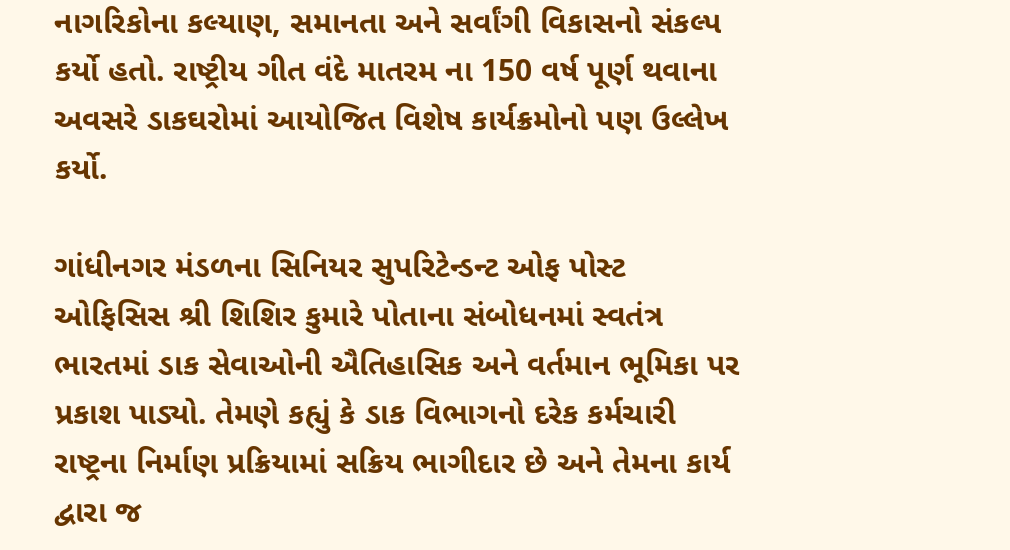નાગરિકોના કલ્યાણ, સમાનતા અને સર્વાંગી વિકાસનો સંકલ્પ કર્યો હતો. રાષ્ટ્રીય ગીત વંદે માતરમ ના 150 વર્ષ પૂર્ણ થવાના અવસરે ડાકઘરોમાં આયોજિત વિશેષ કાર્યક્રમોનો પણ ઉલ્લેખ કર્યો.

ગાંધીનગર મંડળના સિનિયર સુપરિટેન્ડન્ટ ઓફ પોસ્ટ ઓફિસિસ શ્રી શિશિર કુમારે પોતાના સંબોધનમાં સ્વતંત્ર ભારતમાં ડાક સેવાઓની ઐતિહાસિક અને વર્તમાન ભૂમિકા પર પ્રકાશ પાડ્યો. તેમણે કહ્યું કે ડાક વિભાગનો દરેક કર્મચારી રાષ્ટ્રના નિર્માણ પ્રક્રિયામાં સક્રિય ભાગીદાર છે અને તેમના કાર્ય દ્વારા જ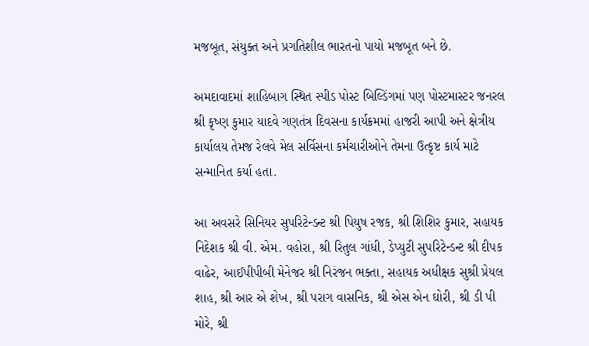મજબૂત, સંયુક્ત અને પ્રગતિશીલ ભારતનો પાયો મજબૂત બને છે.

અમદાવાદમાં શાહિબાગ સ્થિત સ્પીડ પોસ્ટ બિલ્ડિંગમાં પણ પોસ્ટમાસ્ટર જનરલ શ્રી કૃષ્ણ કુમાર યાદવે ગણતંત્ર દિવસના કાર્યક્રમમાં હાજરી આપી અને ક્ષેત્રીય કાર્યાલય તેમજ રેલવે મેલ સર્વિસના કર્મચારીઓને તેમના ઉત્કૃષ્ટ કાર્ય માટે સન્માનિત કર્યા હતા.

આ અવસરે સિનિયર સુપરિટેન્ડન્ટ શ્રી પિયુષ રજક, શ્રી શિશિર કુમાર, સહાયક નિદેશક શ્રી વી. એમ. વહોરા, શ્રી રિતુલ ગાંધી, ડેપ્યુટી સુપરિટેન્ડન્ટ શ્રી દીપક વાઢેર, આઈપીપીબી મેનેજર શ્રી નિરંજન ભક્તા, સહાયક અધીક્ષક સુશ્રી પ્રેયલ શાહ, શ્રી આર એ શેખ, શ્રી પરાગ વાસનિક, શ્રી એસ એન ઘોરી, શ્રી ડી પી મોરે, શ્રી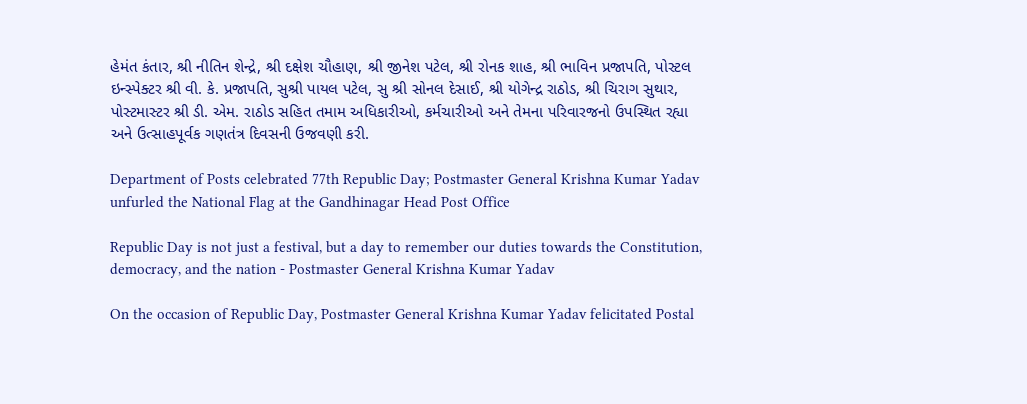હેમંત કંતાર, શ્રી નીતિન શેન્દ્રે, શ્રી દક્ષેશ ચૌહાણ, શ્રી જીનેશ પટેલ, શ્રી રોનક શાહ, શ્રી ભાવિન પ્રજાપતિ, પોસ્ટલ ઇન્સ્પેક્ટર શ્રી વી. કે. પ્રજાપતિ, સુશ્રી પાયલ પટેલ, સુ શ્રી સોનલ દેસાઈ, શ્રી યોગેન્દ્ર રાઠોડ, શ્રી ચિરાગ સુથાર, પોસ્ટમાસ્ટર શ્રી ડી. એમ. રાઠોડ સહિત તમામ અધિકારીઓ, કર્મચારીઓ અને તેમના પરિવારજનો ઉપસ્થિત રહ્યા અને ઉત્સાહપૂર્વક ગણતંત્ર દિવસની ઉજવણી કરી.

Department of Posts celebrated 77th Republic Day; Postmaster General Krishna Kumar Yadav unfurled the National Flag at the Gandhinagar Head Post Office

Republic Day is not just a festival, but a day to remember our duties towards the Constitution, democracy, and the nation - Postmaster General Krishna Kumar Yadav

On the occasion of Republic Day, Postmaster General Krishna Kumar Yadav felicitated Postal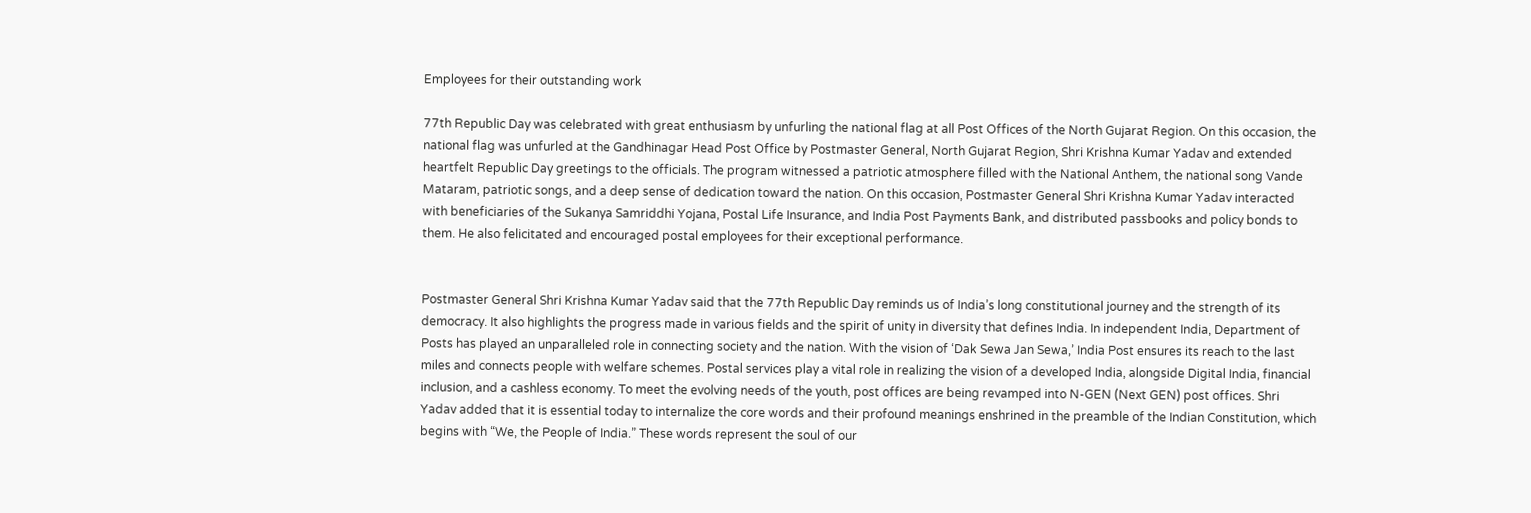Employees for their outstanding work

77th Republic Day was celebrated with great enthusiasm by unfurling the national flag at all Post Offices of the North Gujarat Region. On this occasion, the national flag was unfurled at the Gandhinagar Head Post Office by Postmaster General, North Gujarat Region, Shri Krishna Kumar Yadav and extended heartfelt Republic Day greetings to the officials. The program witnessed a patriotic atmosphere filled with the National Anthem, the national song Vande Mataram, patriotic songs, and a deep sense of dedication toward the nation. On this occasion, Postmaster General Shri Krishna Kumar Yadav interacted with beneficiaries of the Sukanya Samriddhi Yojana, Postal Life Insurance, and India Post Payments Bank, and distributed passbooks and policy bonds to them. He also felicitated and encouraged postal employees for their exceptional performance.


Postmaster General Shri Krishna Kumar Yadav said that the 77th Republic Day reminds us of India’s long constitutional journey and the strength of its democracy. It also highlights the progress made in various fields and the spirit of unity in diversity that defines India. In independent India, Department of Posts has played an unparalleled role in connecting society and the nation. With the vision of ‘Dak Sewa Jan Sewa,’ India Post ensures its reach to the last miles and connects people with welfare schemes. Postal services play a vital role in realizing the vision of a developed India, alongside Digital India, financial inclusion, and a cashless economy. To meet the evolving needs of the youth, post offices are being revamped into N-GEN (Next GEN) post offices. Shri Yadav added that it is essential today to internalize the core words and their profound meanings enshrined in the preamble of the Indian Constitution, which begins with “We, the People of India.” These words represent the soul of our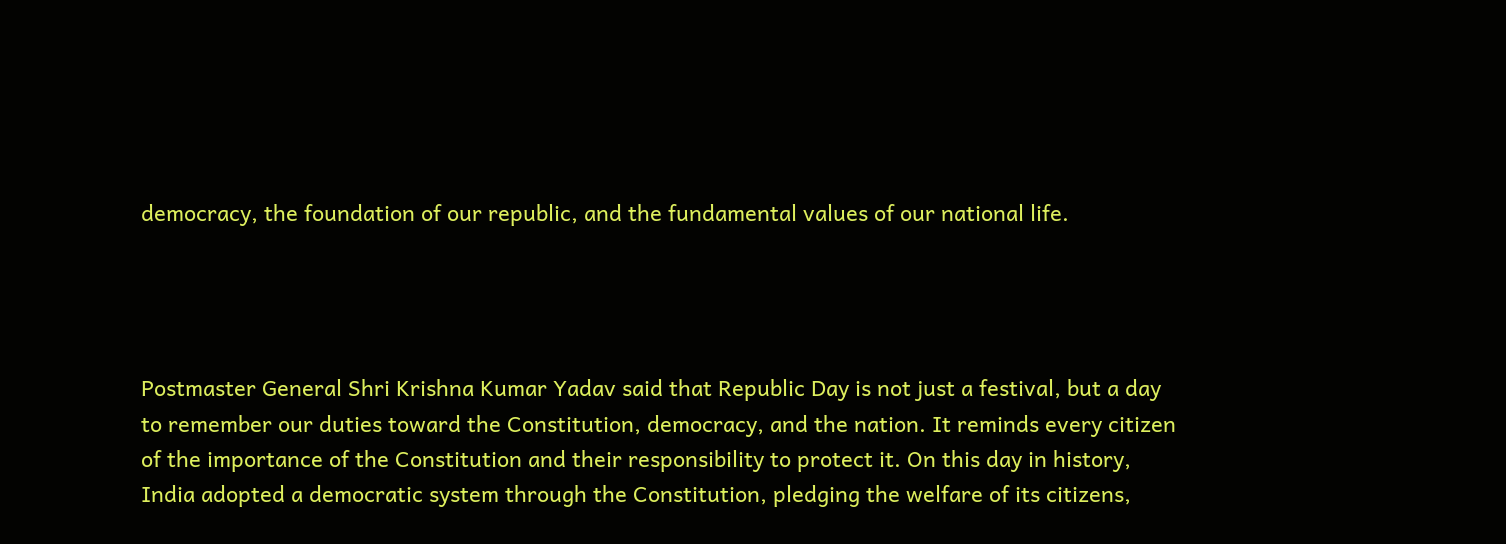democracy, the foundation of our republic, and the fundamental values of our national life.




Postmaster General Shri Krishna Kumar Yadav said that Republic Day is not just a festival, but a day to remember our duties toward the Constitution, democracy, and the nation. It reminds every citizen of the importance of the Constitution and their responsibility to protect it. On this day in history, India adopted a democratic system through the Constitution, pledging the welfare of its citizens,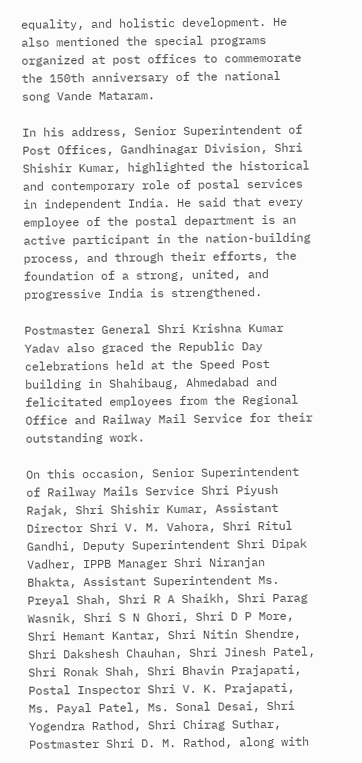equality, and holistic development. He also mentioned the special programs organized at post offices to commemorate the 150th anniversary of the national song Vande Mataram.

In his address, Senior Superintendent of Post Offices, Gandhinagar Division, Shri Shishir Kumar, highlighted the historical and contemporary role of postal services in independent India. He said that every employee of the postal department is an active participant in the nation-building process, and through their efforts, the foundation of a strong, united, and progressive India is strengthened.

Postmaster General Shri Krishna Kumar Yadav also graced the Republic Day celebrations held at the Speed Post building in Shahibaug, Ahmedabad and felicitated employees from the Regional Office and Railway Mail Service for their outstanding work.

On this occasion, Senior Superintendent of Railway Mails Service Shri Piyush Rajak, Shri Shishir Kumar, Assistant Director Shri V. M. Vahora, Shri Ritul Gandhi, Deputy Superintendent Shri Dipak Vadher, IPPB Manager Shri Niranjan Bhakta, Assistant Superintendent Ms. Preyal Shah, Shri R A Shaikh, Shri Parag Wasnik, Shri S N Ghori, Shri D P More, Shri Hemant Kantar, Shri Nitin Shendre, Shri Dakshesh Chauhan, Shri Jinesh Patel, Shri Ronak Shah, Shri Bhavin Prajapati, Postal Inspector Shri V. K. Prajapati, Ms. Payal Patel, Ms. Sonal Desai, Shri Yogendra Rathod, Shri Chirag Suthar, Postmaster Shri D. M. Rathod, along with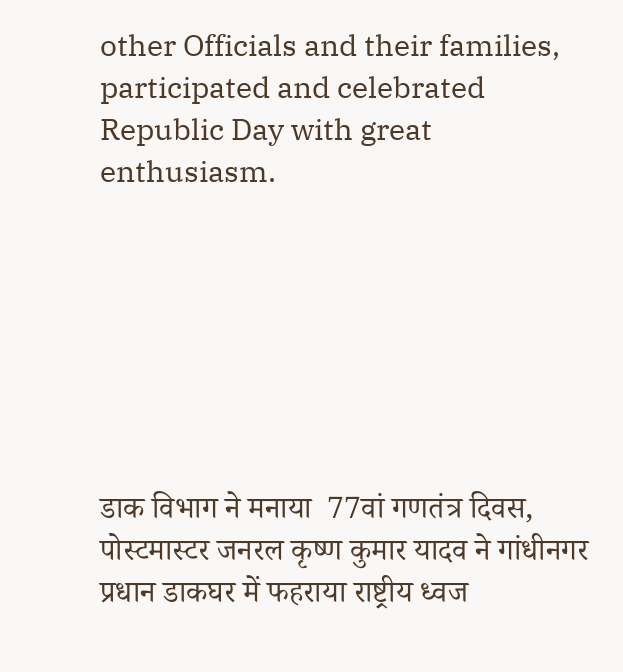other Officials and their families, participated and celebrated Republic Day with great enthusiasm.







डाक विभाग ने मनाया  77वां गणतंत्र दिवस, पोस्टमास्टर जनरल कृष्ण कुमार यादव ने गांधीनगर प्रधान डाकघर में फहराया राष्ट्रीय ध्वज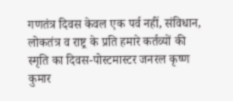गणतंत्र दिवस केवल एक पर्व नहीं, संविधान, लोकतंत्र व राष्ट्र के प्रति हमारे कर्तव्यों की स्मृति का दिवस-पोस्टमास्टर जनरल कृष्ण कुमार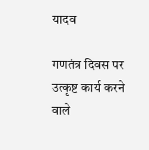यादव

गणतंत्र दिवस पर उत्कृष्ट कार्य करने वाले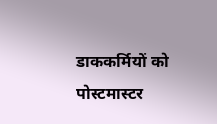डाककर्मियों को पोस्टमास्टर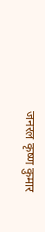जनरल कृष्ण कुमार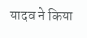यादव ने किया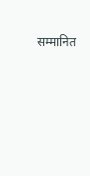सम्मानित